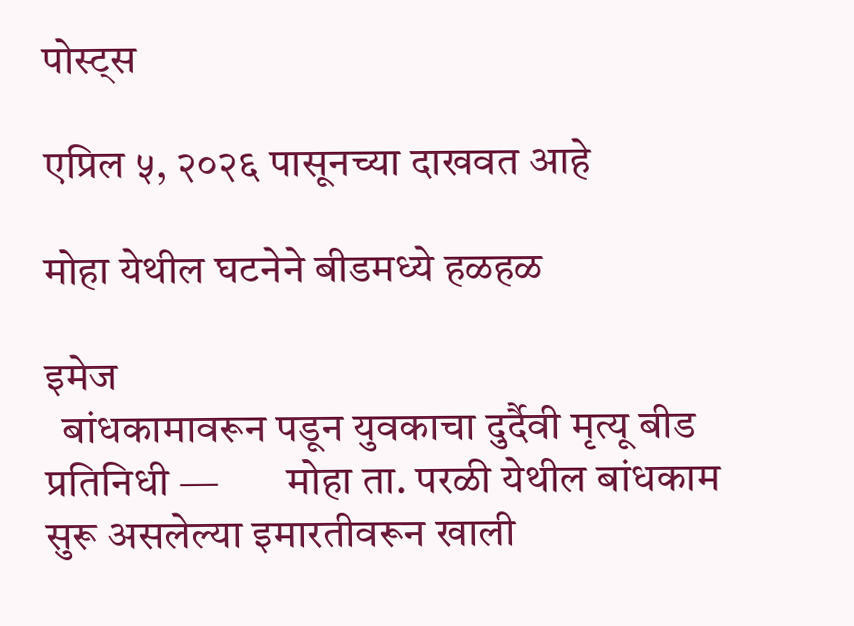पोस्ट्स

एप्रिल ५, २०२६ पासूनच्या दाखवत आहे

मोहा येथील घटनेने बीडमध्ये हळहळ

इमेज
  बांधकामावरून पडून युवकाचा दुर्दैवी मृत्यू बीड प्रतिनिधी —        मोहा ता. परळी येथील बांधकाम सुरू असलेल्या इमारतीवरून खाली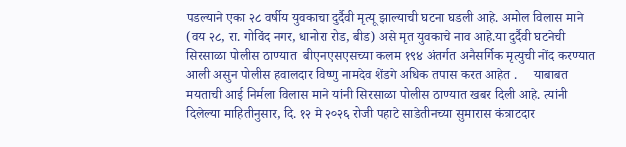पडल्याने एका २८ वर्षीय युवकाचा दुर्दैवी मृत्यू झाल्याची घटना घडली आहे. अमोल विलास माने (वय २८, रा. गोविंद नगर, धानोरा रोड, बीड) असे मृत युवकाचे नाव आहे.या दुर्दैवी घटनेची सिरसाळा पोलीस ठाण्यात  बीएनएसएसच्या कलम १९४ अंतर्गत अनैसर्गिक मृत्युची नोंद करण्यात आली असुन पोलीस हवालदार विष्णु नामदेव शेंडगे अधिक तपास करत आहेत .     याबाबत मयताची आई निर्मला विलास माने यांनी सिरसाळा पोलीस ठाण्यात खबर दिली आहे. त्यांनी दिलेल्या माहितीनुसार, दि. १२ मे २०२६ रोजी पहाटे साडेतीनच्या सुमारास कंत्राटदार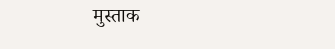मुस्ताक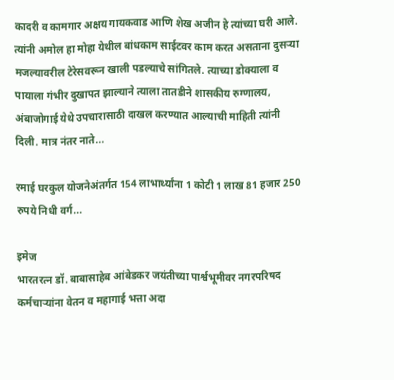कादरी व कामगार अक्षय गायकवाड आणि शेख अजीन हे त्यांच्या घरी आले. त्यांनी अमोल हा मोहा येथील बांधकाम साईटवर काम करत असताना दुसऱ्या मजल्यावरील टेरेसवरून खाली पडल्याचे सांगितले. त्याच्या डोक्याला व पायाला गंभीर दुखापत झाल्याने त्याला तातडीने शासकीय रुग्णालय, अंबाजोगाई येथे उपचारासाठी दाखल करण्यात आल्याची माहिती त्यांनी दिली. मात्र नंतर नाते...

रमाई घरकुल योजनेअंतर्गत 154 लाभार्थ्यांना 1 कोटी 1 लाख 81 हजार 250 रुपये निधी वर्ग...

इमेज
भारतरत्न डॉ. बाबासाहेब आंबेडकर जयंतीच्या पार्श्वभूमीवर नगरपरिषद कर्मचाऱ्यांना वेतन व महागाई भत्ता अदा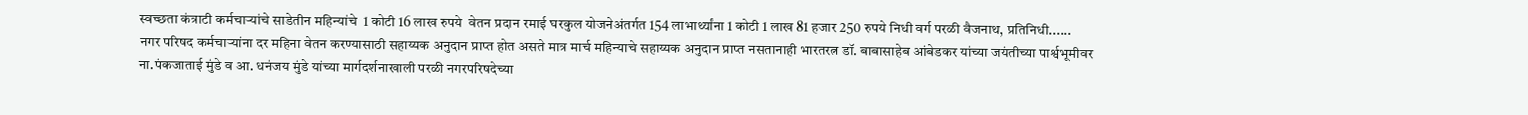स्वच्छता कंत्राटी कर्मचाऱ्यांचे साडेतीन महिन्यांचे  1 कोटी 16 लाख रुपये  वेतन प्रदान रमाई घरकुल योजनेअंतर्गत 154 लाभार्थ्यांना 1 कोटी 1 लाख 81 हजार 250 रुपये निधी वर्ग परळी वैजनाथ, प्रतिनिधी......        नगर परिषद कर्मचाऱ्यांना दर महिना वेतन करण्यासाठी सहाय्यक अनुदान प्राप्त होत असते मात्र मार्च महिन्याचे सहाय्यक अनुदान प्राप्त नसतानाही भारतरत्न डॉ. बाबासाहेब आंबेडकर यांच्या जयंतीच्या पार्श्वभूमीवर ना.पंकजाताई मुंडे व आ. धनंजय मुंडे यांच्या मार्गदर्शनाखाली परळी नगरपरिषदेच्या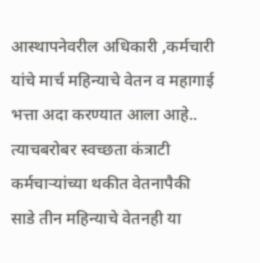आस्थापनेवरील अधिकारी ,कर्मचारी यांचे मार्च महिन्याचे वेतन व महागाई भत्ता अदा करण्यात आला आहे.. त्याचबरोबर स्वच्छता कंत्राटी कर्मचाऱ्यांच्या थकीत वेतनापैकी साडे तीन महिन्याचे वेतनही या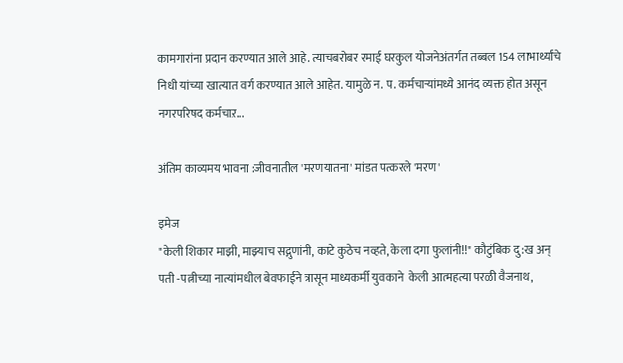कामगारांना प्रदान करण्यात आले आहे. त्याचबरोबर रमाई घरकुल योजनेअंतर्गत तब्बल 154 लाभार्थ्यांचे निधी यांच्या खात्यात वर्ग करण्यात आले आहेत. यामुळे न. प. कर्मचाऱ्यांमध्ये आनंद व्यक्त होत असून नगरपरिषद कर्मचाऱ...

अंतिम काव्यमय भावना :जीवनातील 'मरणयातना' मांडत पत्करले 'मरण'

इमेज
"केली शिकार माझी, माझ्याच सद्गुणांनी, काटे कुठेच नव्हते, केला दगा फुलांनी!!" कौटुंबिक दु:ख अन् पती -पत्नीच्या नात्यांमधील बेवफाईने त्रासून माध्यकर्मी युवकाने  केली आत्महत्या परळी वैजनाथ,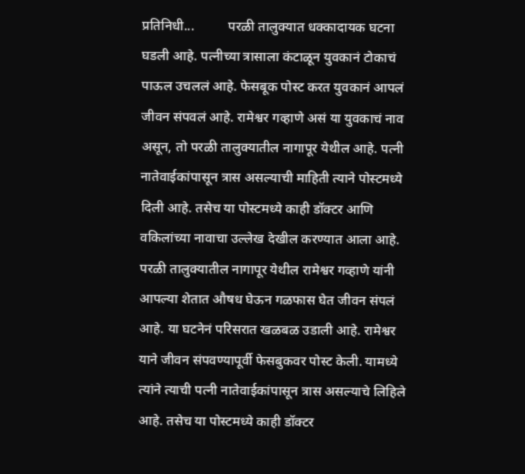प्रतिनिधी...          परळी तालुक्यात धक्कादायक घटना घडली आहे. पत्नीच्या त्रासाला कंटाळून युवकानं टोकाचं पाऊल उचललं आहे. फेसबूक पोस्ट करत युवकानं आपलं जीवन संपवलं आहे. रामेश्वर गव्हाणे असं या युवकाचं नाव असून, तो परळी तालुक्यातील नागापूर येथील आहे. पत्नी नातेवाईकांपासून त्रास असल्याची माहिती त्याने पोस्टमध्ये दिली आहे. तसेच या पोस्टमध्ये काही डॉक्टर आणि वकिलांच्या नावाचा उल्लेख देखील करण्यात आला आहे.          परळी तालुक्यातील नागापूर येथील रामेश्वर गव्हाणे यांनी आपल्या शेतात औषध घेऊन गळफास घेत जीवन संपलं आहे. या घटनेनं परिसरात खळबळ उडाली आहे. रामेश्वर याने जीवन संपवण्यापूर्वी फेसबुकवर पोस्ट केली. यामध्ये त्यांने त्याची पत्नी नातेवाईकांपासून त्रास असल्याचे लिहिले आहे. तसेच या पोस्टमध्ये काही डॉक्टर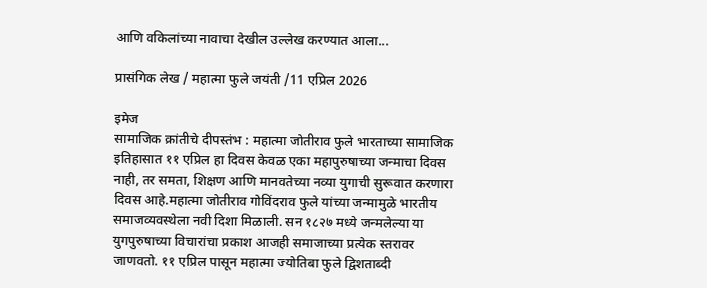आणि वकिलांच्या नावाचा देखील उल्लेख करण्यात आला...

प्रासंगिक लेख / महात्मा फुले जयंती /11 एप्रिल 2026

इमेज
सामाजिक क्रांतीचे दीपस्तंभ : महात्मा जोतीराव फुले भारताच्या सामाजिक इतिहासात ११ एप्रिल हा दिवस केवळ एका महापुरुषाच्या जन्माचा दिवस नाही, तर समता, शिक्षण आणि मानवतेच्या नव्या युगाची सुरूवात करणारा दिवस आहे.महात्मा जोतीराव गोविंदराव फुले यांच्या जन्मामुळे भारतीय समाजव्यवस्थेला नवी दिशा मिळाली. सन १८२७ मध्ये जन्मलेल्या या युगपुरुषाच्या विचारांचा प्रकाश आजही समाजाच्या प्रत्येक स्तरावर जाणवतो. ११ एप्रिल पासून महात्मा ज्योतिबा फुले द्विशताब्दी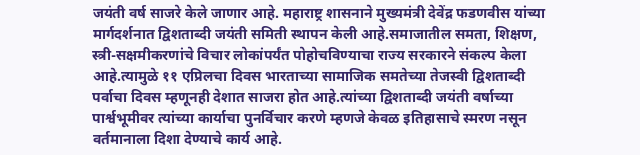जयंती वर्ष साजरे केले जाणार आहे. महाराष्ट्र शासनाने मुख्यमंत्री देवेंद्र फडणवीस यांच्या मार्गदर्शनात द्विशताब्दी जयंती समिती स्थापन केली आहे.समाजातील समता, शिक्षण, स्त्री-सक्षमीकरणांचे विचार लोकांपर्यंत पोहोचविण्याचा राज्य सरकारने संकल्प केला आहे.त्यामुळे ११ एप्रिलचा दिवस भारताच्या सामाजिक समतेच्या तेजस्वी द्विशताब्दी पर्वाचा दिवस म्हणूनही देशात साजरा होत आहे.त्यांच्या द्विशताब्दी जयंती वर्षाच्या पार्श्वभूमीवर त्यांच्या कार्याचा पुनर्विचार करणे म्हणजे केवळ इतिहासाचे स्मरण नसून वर्तमानाला दिशा देण्याचे कार्य आहे.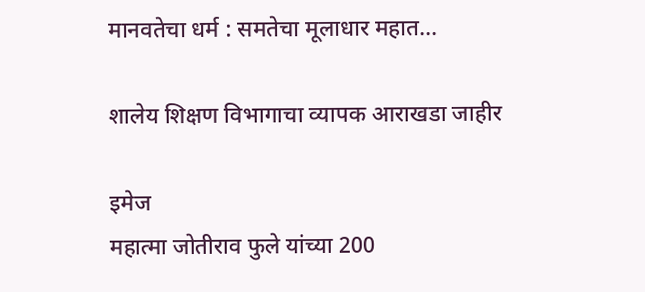मानवतेचा धर्म : समतेचा मूलाधार महात...

शालेय शिक्षण विभागाचा व्यापक आराखडा जाहीर

इमेज
महात्मा जोतीराव फुले यांच्या 200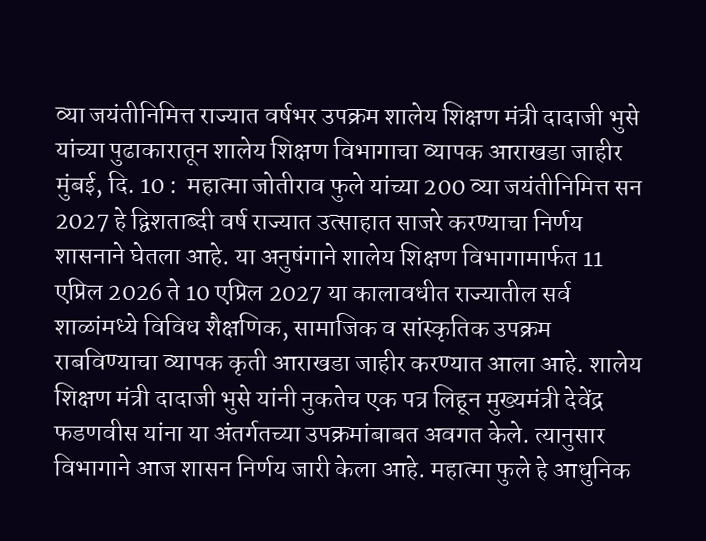व्या जयंतीनिमित्त राज्यात वर्षभर उपक्रम शालेय शिक्षण मंत्री दादाजी भुसे यांच्या पुढाकारातून शालेय शिक्षण विभागाचा व्यापक आराखडा जाहीर मुंबई, दि. 10 :  महात्मा जोतीराव फुले यांच्या 200 व्या जयंतीनिमित्त सन 2027 हे द्विशताब्दी वर्ष राज्यात उत्साहात साजरे करण्याचा निर्णय शासनाने घेतला आहे. या अनुषंगाने शालेय शिक्षण विभागामार्फत 11 एप्रिल 2026 ते 10 एप्रिल 2027 या कालावधीत राज्यातील सर्व शाळांमध्ये विविध शैक्षणिक, सामाजिक व सांस्कृतिक उपक्रम राबविण्याचा व्यापक कृती आराखडा जाहीर करण्यात आला आहे. शालेय शिक्षण मंत्री दादाजी भुसे यांनी नुकतेच एक पत्र लिहून मुख्यमंत्री देवेंद्र फडणवीस यांना या अंतर्गतच्या उपक्रमांबाबत अवगत केले. त्यानुसार विभागाने आज शासन निर्णय जारी केला आहे. महात्मा फुले हे आधुनिक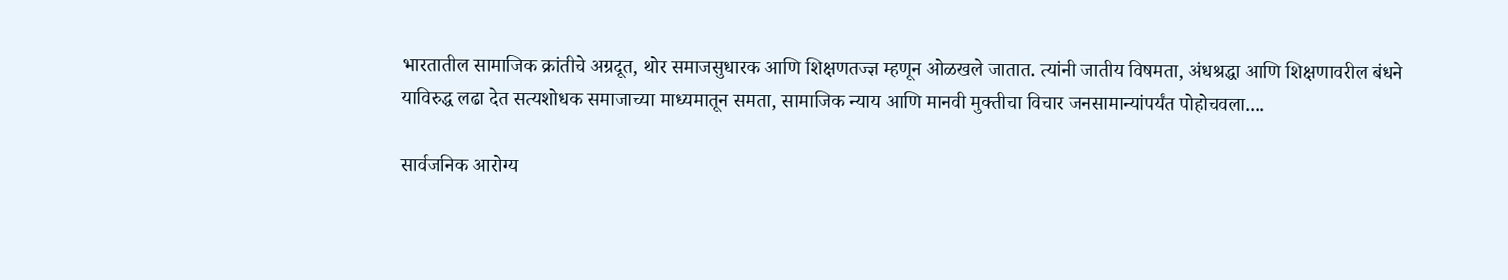भारतातील सामाजिक क्रांतीचे अग्रदूत, थोर समाजसुधारक आणि शिक्षणतज्ज्ञ म्हणून ओळखले जातात. त्यांनी जातीय विषमता, अंधश्रद्धा आणि शिक्षणावरील बंधने याविरुद्ध लढा देत सत्यशोधक समाजाच्या माध्यमातून समता, सामाजिक न्याय आणि मानवी मुक्तीचा विचार जनसामान्यांपर्यंत पोहोचवला....

सार्वजनिक आरोग्य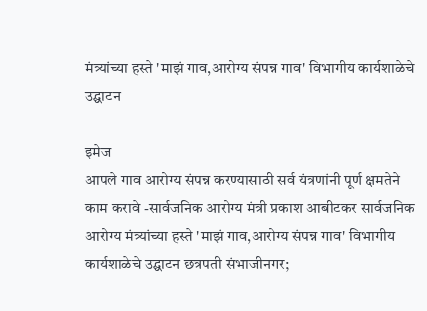मंत्र्यांच्या हस्ते 'माझं गाव,आरोग्य संपन्न गाव' विभागीय कार्यशाळेचे उद्घाटन

इमेज
आपले गाव आरोग्य संपन्न करण्यासाठी सर्व यंत्रणांनी पूर्ण क्षमतेने काम करावे -सार्वजनिक आरोग्य मंत्री प्रकाश आबीटकर सार्वजनिक आरोग्य मंत्र्यांच्या हस्ते 'माझं गाव,आरोग्य संपन्न गाव' विभागीय कार्यशाळेचे उद्घाटन छत्रपती संभाजीनगर;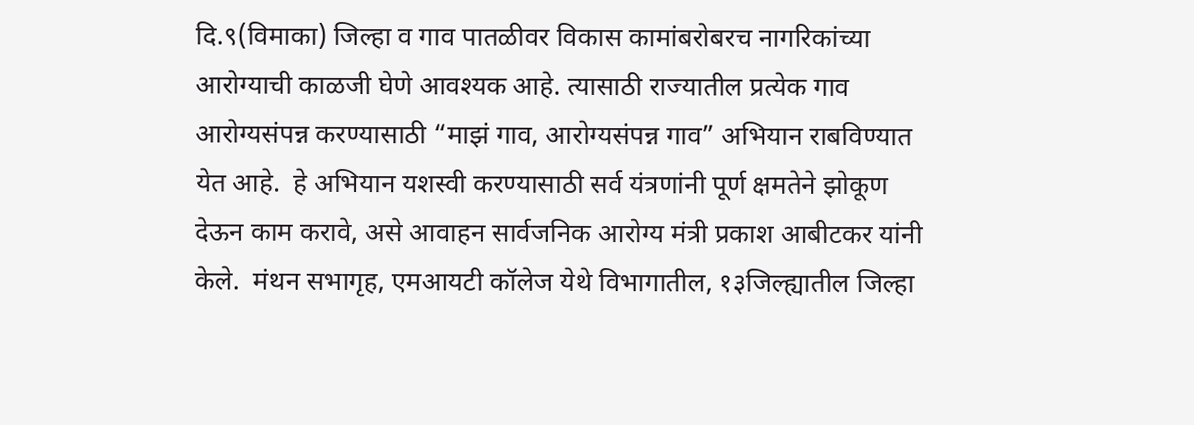दि.९(विमाका) जिल्हा व गाव पातळीवर विकास कामांबरोबरच नागरिकांच्या आरोग्याची काळजी घेणे आवश्यक आहे. त्यासाठी राज्यातील प्रत्येक गाव आरोग्यसंपन्न करण्यासाठी “माझं गाव, आरोग्यसंपन्न गाव” अभियान राबविण्यात येत आहे.  हे अभियान यशस्वी करण्यासाठी सर्व यंत्रणांनी पूर्ण क्षमतेने झोकूण देऊन काम करावे, असे आवाहन सार्वजनिक आरोग्य मंत्री प्रकाश आबीटकर यांनी केले.  मंथन सभागृह, एमआयटी कॉलेज येथे विभागातील, १३जिल्ह्यातील जिल्हा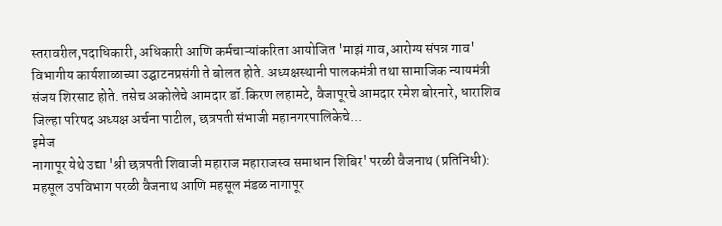स्तरावरील,पदाधिकारी, अधिकारी आणि कर्मचाऱ्यांकरिता आयोजित 'माझं गाव,आरोग्य संपन्न गाव' विभागीय कार्यशाळाच्या उद्घाटनप्रसंगी ते बोलत होते. अध्यक्षस्थानी पालकमंत्री तथा सामाजिक न्यायमंत्री संजय शिरसाट होते. तसेच अकोलेचे आमदार डॉ.किरण लहामटे, वैजापूरचे आमदार रमेश बोरनारे, धाराशिव जिल्हा परिषद अध्यक्ष अर्चना पाटील, छत्रपती संभाजी महानगरपालिकेचे...
इमेज
नागापूर येथे उद्या 'श्री छत्रपती शिवाजी महाराज महाराजस्व समाधान शिबिर' परळी वैजनाथ (प्रतिनिधी): महसूल उपविभाग परळी वैजनाथ आणि महसूल मंडळ नागापूर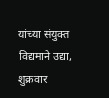यांच्या संयुक्त विद्यमाने उद्या, शुक्रवार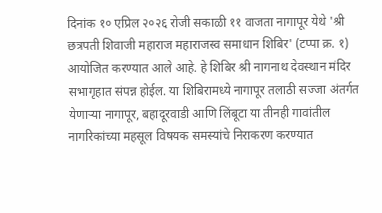दिनांक १० एप्रिल २०२६ रोजी सकाळी ११ वाजता नागापूर येथे 'श्री छत्रपती शिवाजी महाराज महाराजस्व समाधान शिबिर' (टप्पा क्र. १) आयोजित करण्यात आले आहे. हे शिबिर श्री नागनाथ देवस्थान मंदिर सभागृहात संपन्न होईल. या शिबिरामध्ये नागापूर तलाठी सज्जा अंतर्गत येणाऱ्या नागापूर, बहादूरवाडी आणि लिंबूटा या तीनही गावांतील नागरिकांच्या महसूल विषयक समस्यांचे निराकरण करण्यात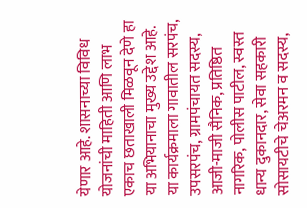येणार आहे. शासनाच्या विविध योजनांची माहिती आणि लाभ एकाच छताखाली मिळवून देणे हा या अभियानाचा मुख्य उद्देश आहे. या कार्यक्रमाला गावातील सरपंच, उपसरपंच, ग्रामपंचायत सदस्य, आजी-माजी सैनिक, प्रतिष्ठित नागरिक, पोलीस पाटील, स्वस्त धान्य दुकानदार, सेवा सहकारी सोसायटीचे चेअरमन व सदस्य,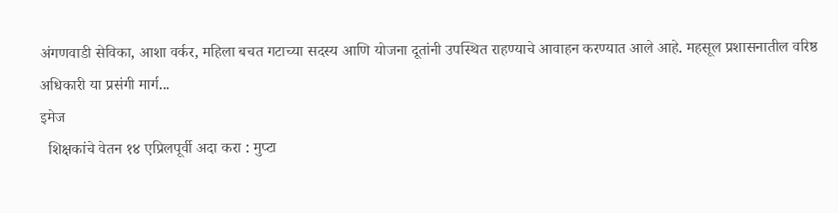अंगणवाडी सेविका, आशा वर्कर, महिला बचत गटाच्या सदस्य आणि योजना दूतांनी उपस्थित राहण्याचे आवाहन करण्यात आले आहे. महसूल प्रशासनातील वरिष्ठ अधिकारी या प्रसंगी मार्ग...
इमेज
  शिक्षकांचे वेतन १४ एप्रिलपूर्वी अदा करा : मुप्टा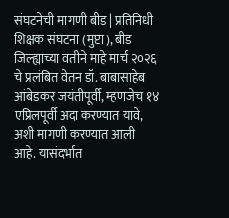संघटनेची मागणी बीड | प्रतिनिधी शिक्षक संघटना (मुप्टा), बीड जिल्ह्याच्या वतीने माहे मार्च २०२६ चे प्रलंबित वेतन डॉ. बाबासाहेब आंबेडकर जयंतीपूर्वी, म्हणजेच १४ एप्रिलपूर्वी अदा करण्यात यावे, अशी मागणी करण्यात आली आहे. यासंदर्भात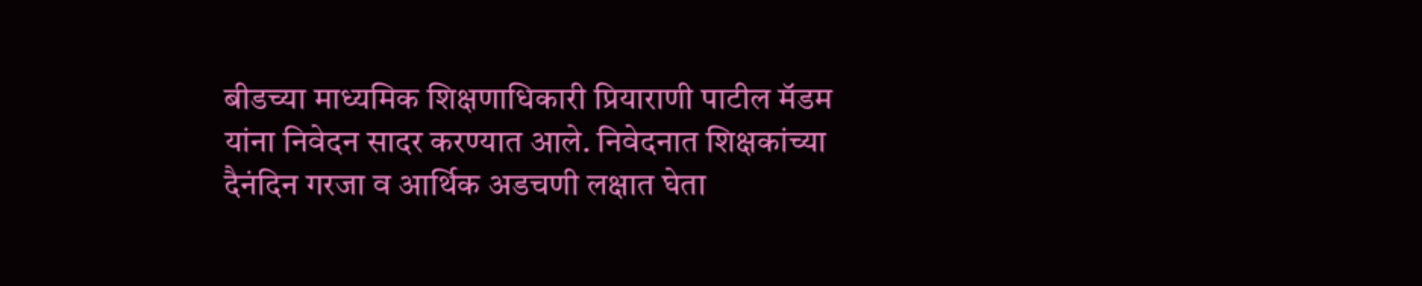बीडच्या माध्यमिक शिक्षणाधिकारी प्रियाराणी पाटील मॅडम यांना निवेदन सादर करण्यात आले. निवेदनात शिक्षकांच्या दैनंदिन गरजा व आर्थिक अडचणी लक्षात घेता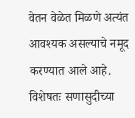वेतन वेळेत मिळणे अत्यंत आवश्यक असल्याचे नमूद करण्यात आले आहे. विशेषतः सणासुदीच्या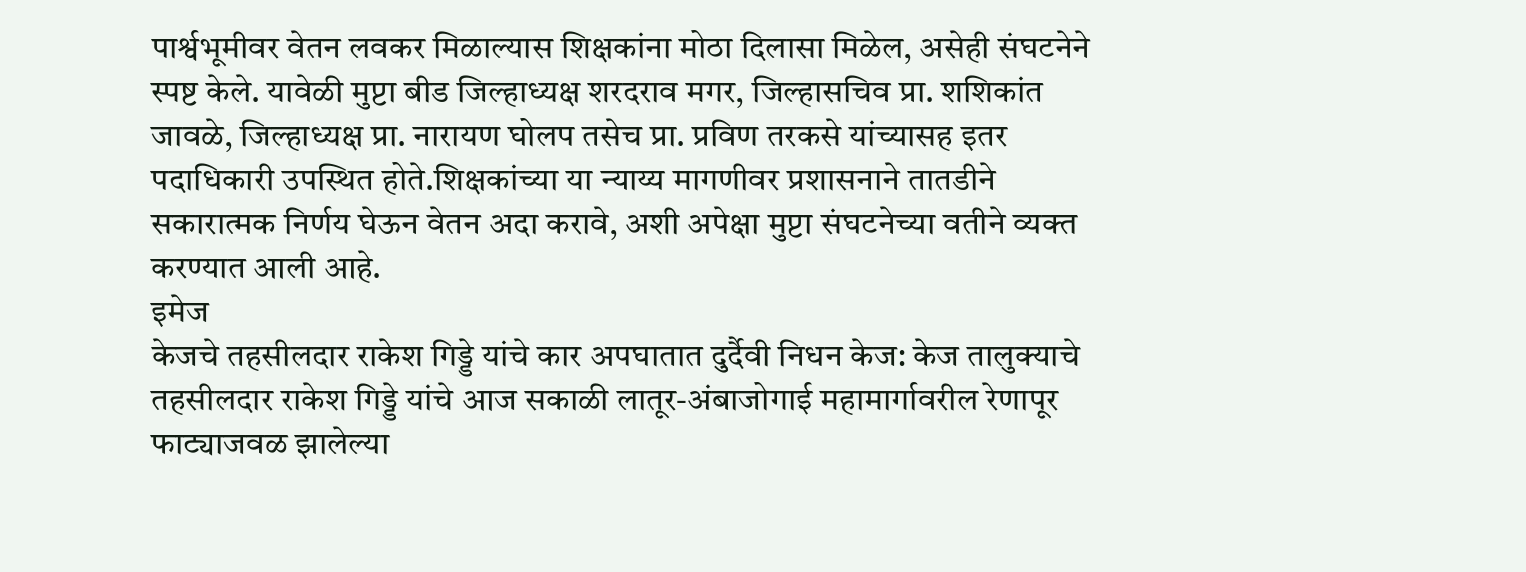पार्श्वभूमीवर वेतन लवकर मिळाल्यास शिक्षकांना मोठा दिलासा मिळेल, असेही संघटनेने स्पष्ट केले. यावेळी मुप्टा बीड जिल्हाध्यक्ष शरदराव मगर, जिल्हासचिव प्रा. शशिकांत जावळे, जिल्हाध्यक्ष प्रा. नारायण घोलप तसेच प्रा. प्रविण तरकसे यांच्यासह इतर पदाधिकारी उपस्थित होते.शिक्षकांच्या या न्याय्य मागणीवर प्रशासनाने तातडीने सकारात्मक निर्णय घेऊन वेतन अदा करावे, अशी अपेक्षा मुप्टा संघटनेच्या वतीने व्यक्त करण्यात आली आहे.
इमेज
केजचे तहसीलदार राकेश गिड्डे यांचे कार अपघातात दुर्दैवी निधन केज: केज तालुक्याचे तहसीलदार राकेश गिड्डे यांचे आज सकाळी लातूर-अंबाजोगाई महामार्गावरील रेणापूर फाट्याजवळ झालेल्या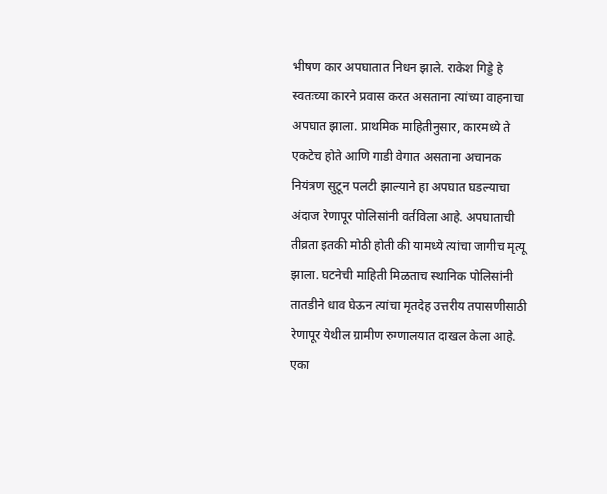भीषण कार अपघातात निधन झाले. राकेश गिड्डे हे स्वतःच्या कारने प्रवास करत असताना त्यांच्या वाहनाचा अपघात झाला. प्राथमिक माहितीनुसार, कारमध्ये ते एकटेच होते आणि गाडी वेगात असताना अचानक नियंत्रण सुटून पलटी झाल्याने हा अपघात घडल्याचा अंदाज रेणापूर पोलिसांनी वर्तविला आहे. अपघाताची तीव्रता इतकी मोठी होती की यामध्ये त्यांचा जागीच मृत्यू झाला. घटनेची माहिती मिळताच स्थानिक पोलिसांनी तातडीने धाव घेऊन त्यांचा मृतदेह उत्तरीय तपासणीसाठी रेणापूर येथील ग्रामीण रुग्णालयात दाखल केला आहे. एका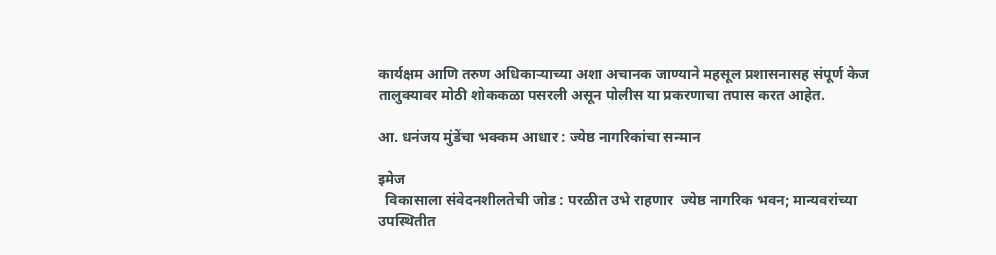कार्यक्षम आणि तरुण अधिकाऱ्याच्या अशा अचानक जाण्याने महसूल प्रशासनासह संपूर्ण केज तालुक्यावर मोठी शोककळा पसरली असून पोलीस या प्रकरणाचा तपास करत आहेत.

आ. धनंजय मुंडेंचा भक्कम आधार : ज्येष्ठ नागरिकांचा सन्मान

इमेज
  विकासाला संवेदनशीलतेची जोड : परळीत उभे राहणार  ज्येष्ठ नागरिक भवन; मान्यवरांच्या उपस्थितीत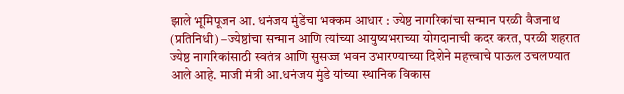झाले भूमिपूजन आ. धनंजय मुंडेंचा भक्कम आधार : ज्येष्ठ नागरिकांचा सन्मान परळी वैजनाथ (प्रतिनिधी) –ज्येष्ठांचा सन्मान आणि त्यांच्या आयुष्यभराच्या योगदानाची कदर करत, परळी शहरात ज्येष्ठ नागरिकांसाठी स्वतंत्र आणि सुसज्ज भवन उभारण्याच्या दिशेने महत्त्वाचे पाऊल उचलण्यात आले आहे. माजी मंत्री आ.धनंजय मुंडे यांच्या स्थानिक विकास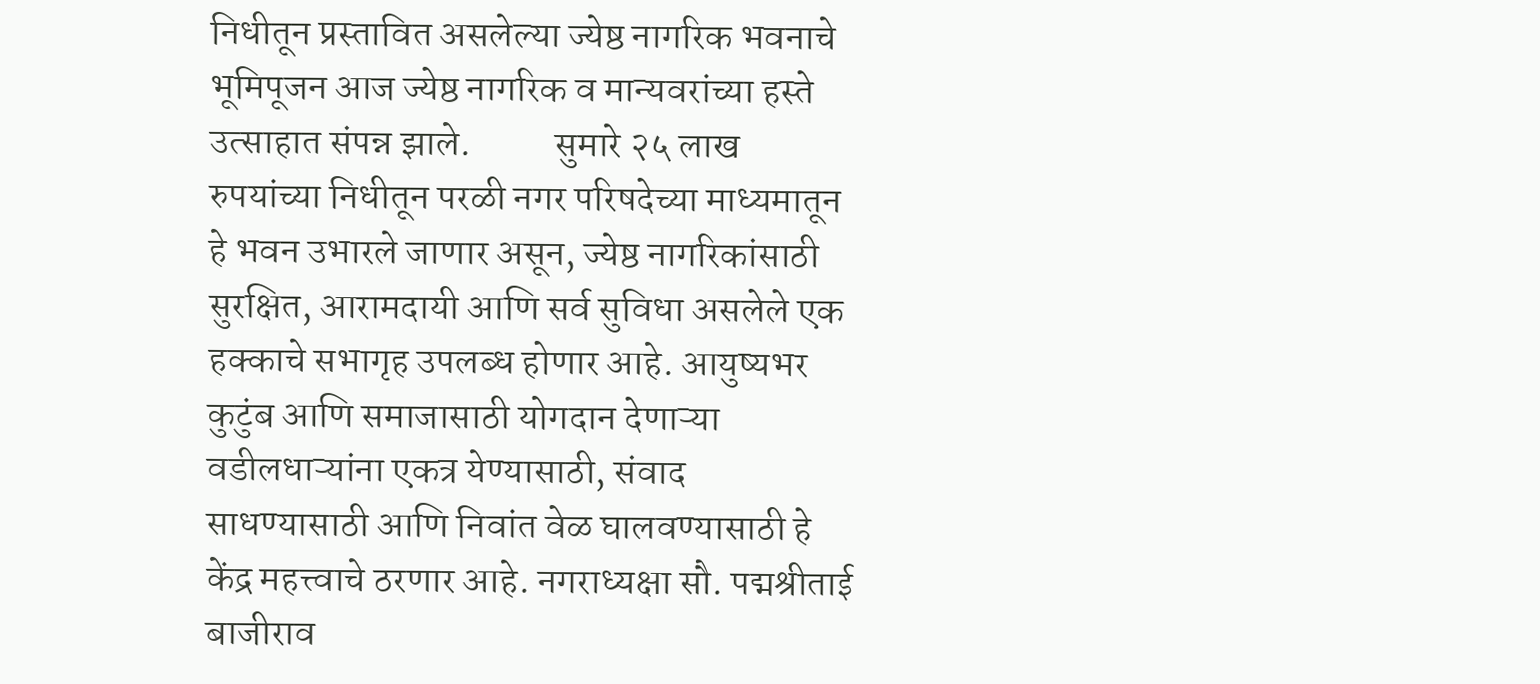निधीतून प्रस्तावित असलेल्या ज्येष्ठ नागरिक भवनाचे भूमिपूजन आज ज्येष्ठ नागरिक व मान्यवरांच्या हस्ते उत्साहात संपन्न झाले.           सुमारे २५ लाख रुपयांच्या निधीतून परळी नगर परिषदेच्या माध्यमातून हे भवन उभारले जाणार असून, ज्येष्ठ नागरिकांसाठी सुरक्षित, आरामदायी आणि सर्व सुविधा असलेले एक हक्काचे सभागृह उपलब्ध होणार आहे. आयुष्यभर कुटुंब आणि समाजासाठी योगदान देणाऱ्या वडीलधाऱ्यांना एकत्र येण्यासाठी, संवाद साधण्यासाठी आणि निवांत वेळ घालवण्यासाठी हे केंद्र महत्त्वाचे ठरणार आहे. नगराध्यक्षा सौ. पद्मश्रीताई बाजीराव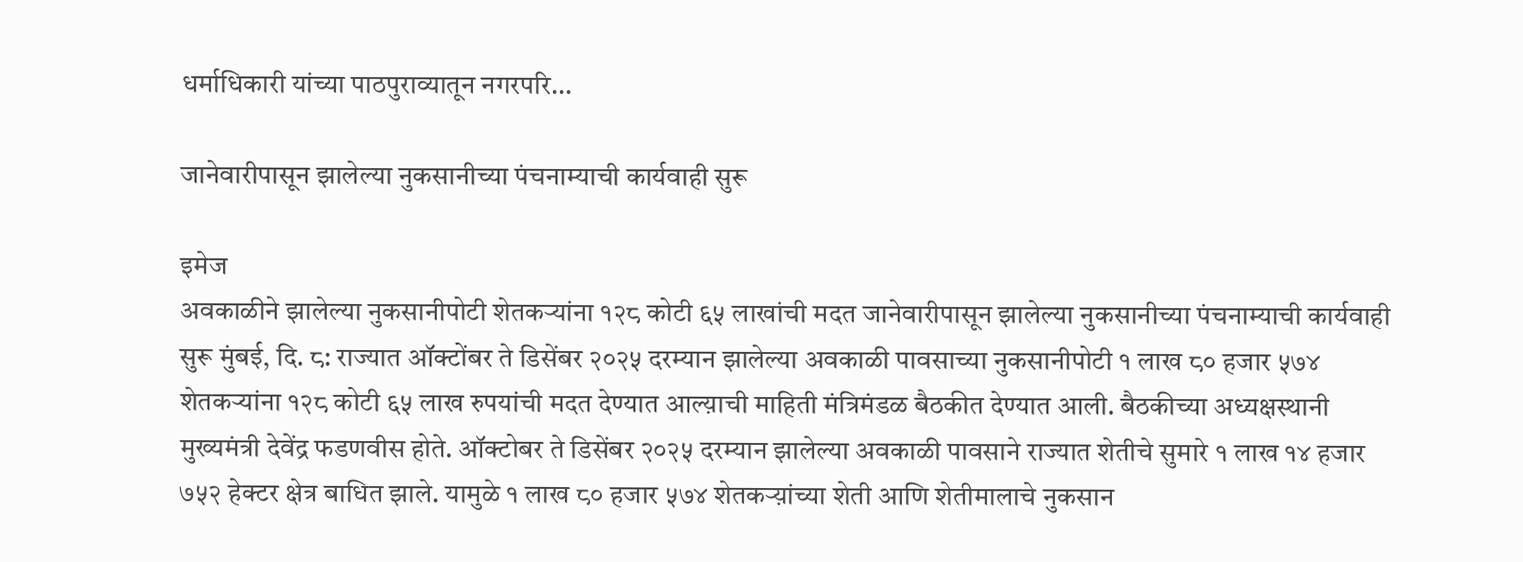धर्माधिकारी यांच्या पाठपुराव्यातून नगरपरि...

जानेवारीपासून झालेल्या नुकसानीच्या पंचनाम्याची कार्यवाही सुरू

इमेज
अवकाळीने झालेल्या नुकसानीपोटी शेतकऱ्यांना १२८ कोटी ६५ लाखांची मदत जानेवारीपासून झालेल्या नुकसानीच्या पंचनाम्याची कार्यवाही सुरू मुंबई, दि. ८: राज्यात ऑक्टोंबर ते डिसेंबर २०२५ दरम्यान झालेल्या अवकाळी पावसाच्या नुकसानीपोटी १ लाख ८० हजार ५७४ शेतकऱ्यांना १२८ कोटी ६५ लाख रुपयांची मदत देण्यात आल्य़ाची माहिती मंत्रिमंडळ बैठकीत देण्यात आली. बैठकीच्या अध्यक्षस्थानी मुख्यमंत्री देवेंद्र फडणवीस होते. ऑक्टोबर ते डिसेंबर २०२५ दरम्यान झालेल्या अवकाळी पावसाने राज्यात शेतीचे सुमारे १ लाख १४ हजार ७५२ हेक्टर क्षेत्र बाधित झाले. यामुळे १ लाख ८० हजार ५७४ शेतकऱ्य़ांच्या शेती आणि शेतीमालाचे नुकसान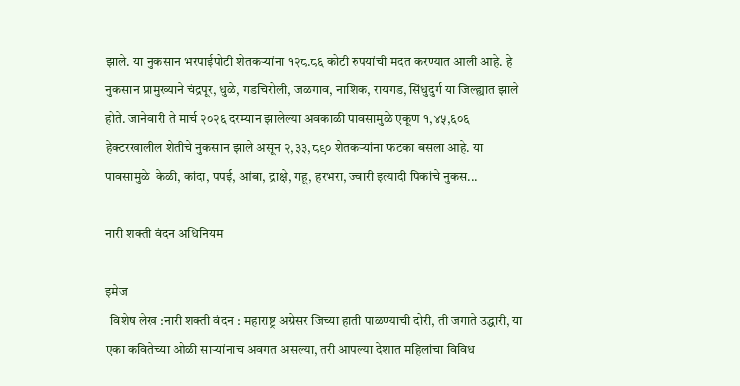झाले. या नुकसान भरपाईपोटी शेतकऱ्यांना १२८.८६ कोटी रुपयांची मदत करण्यात आली आहे. हे नुकसान प्रामुख्याने चंद्रपूर, धुळे, गडचिरोली, जळगाव, नाशिक, रायगड, सिंधुदुर्ग या जिल्ह्यात झाले होते. जानेवारी ते मार्च २०२६ दरम्यान झालेल्या अवकाळी पावसामुळे एकूण १,४५,६०६ हेक्टरखालील शेतीचे नुकसान झाले असून २,३३,८९० शेतकऱ्यांना फटका बसला आहे. या पावसामुळे  केळी, कांदा, पपई, आंबा, द्राक्षे, गहू, हरभरा, ज्वारी इत्यादी पिकांचे नुकस...

नारी शक्ती वंदन अधिनियम

इमेज
  विशेष लेख :नारी शक्ती वंदन : महाराष्ट्र अग्रेसर जिच्या हाती पाळण्याची दोरी, ती जगाते उद्धारी, या एका कवितेच्या ओळी साऱ्यांनाच अवगत असल्या, तरी आपल्या देशात महिलांचा विविध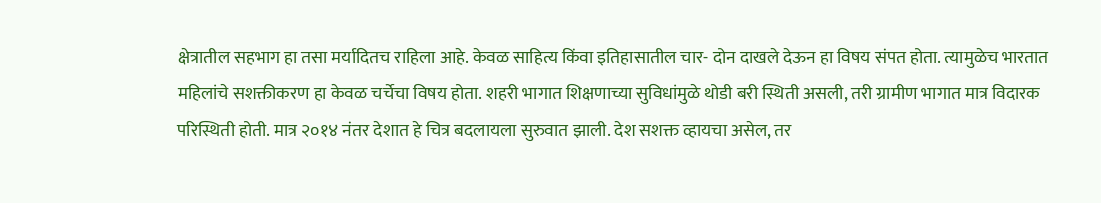क्षेत्रातील सहभाग हा तसा मर्यादितच राहिला आहे. केवळ साहित्य किंवा इतिहासातील चार- दोन दाखले देऊन हा विषय संपत होता. त्यामुळेच भारतात महिलांचे सशक्तीकरण हा केवळ चर्चेचा विषय होता. शहरी भागात शिक्षणाच्या सुविधांमुळे थोडी बरी स्थिती असली, तरी ग्रामीण भागात मात्र विदारक परिस्थिती होती. मात्र २०१४ नंतर देशात हे चित्र बदलायला सुरुवात झाली. देश सशक्त व्हायचा असेल, तर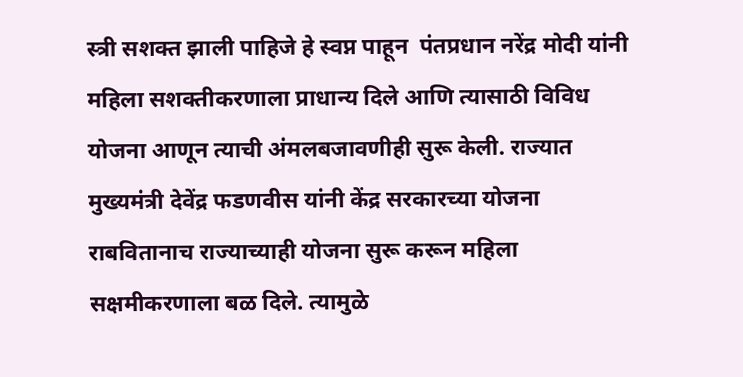स्त्री सशक्त झाली पाहिजे हे स्वप्न पाहून  पंतप्रधान नरेंद्र मोदी यांनी महिला सशक्तीकरणाला प्राधान्य दिले आणि त्यासाठी विविध योजना आणून त्याची अंमलबजावणीही सुरू केली. राज्यात मुख्यमंत्री देवेंद्र फडणवीस यांनी केंद्र सरकारच्या योजना राबवितानाच राज्याच्याही योजना सुरू करून महिला सक्षमीकरणाला बळ दिले. त्यामुळे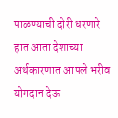पाळण्याची दोरी धरणारे हात आता देशाच्या अर्थकारणात आपले भरीव योगदान देऊ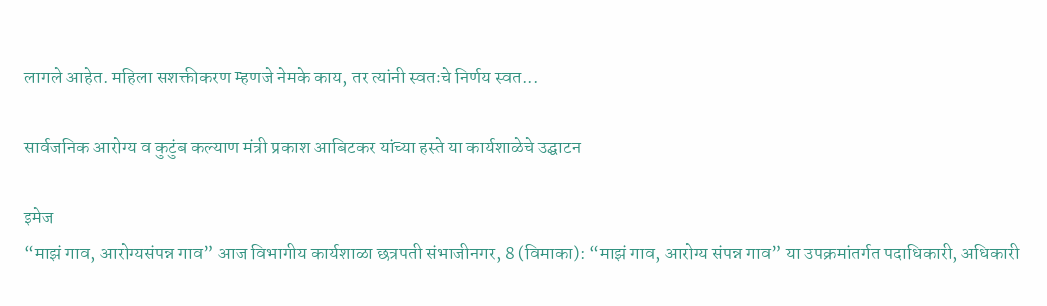लागले आहेत. महिला सशक्तीकरण म्हणजे नेमके काय, तर त्यांनी स्वतःचे निर्णय स्वत...

सार्वजनिक आरोग्य व कुटुंब कल्याण मंत्री प्रकाश आबिटकर यांच्या हस्ते या कार्यशाळेचे उद्घाटन

इमेज
“माझं गाव, आरोग्यसंपन्न गाव” आज विभागीय कार्यशाळा छत्रपती संभाजीनगर, 8 (विमाका): “माझं गाव, आरोग्य संपन्न गाव” या उपक्रमांतर्गत पदाधिकारी, अधिकारी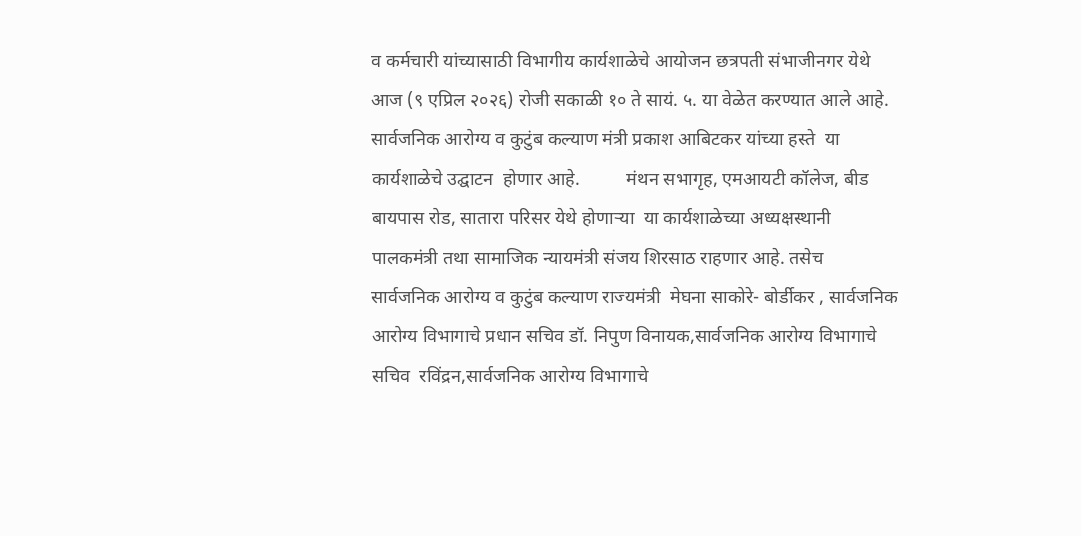व कर्मचारी यांच्यासाठी विभागीय कार्यशाळेचे आयोजन छत्रपती संभाजीनगर येथे आज (९ एप्रिल २०२६) रोजी सकाळी १० ते सायं. ५. या वेळेत करण्यात आले आहे. सार्वजनिक आरोग्य व कुटुंब कल्याण मंत्री प्रकाश आबिटकर यांच्या हस्ते  या कार्यशाळेचे उद्घाटन  होणार आहे.          मंथन सभागृह, एमआयटी कॉलेज, बीड बायपास रोड, सातारा परिसर येथे होणाऱ्या  या कार्यशाळेच्या अध्यक्षस्थानी पालकमंत्री तथा सामाजिक न्यायमंत्री संजय शिरसाठ राहणार आहे. तसेच  सार्वजनिक आरोग्य व कुटुंब कल्याण राज्यमंत्री  मेघना साकोरे- बोर्डीकर , सार्वजनिक आरोग्य विभागाचे प्रधान सचिव डॉ. निपुण विनायक,सार्वजनिक आरोग्य विभागाचे  सचिव  रविंद्रन,सार्वजनिक आरोग्य विभागाचे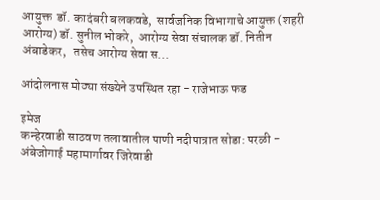आयुक्त  डॉ. कादंबरी बलकवडे,  सार्वजनिक विभागाचे आयुक्त (शहरी आरोग्य) डॉ. सुनील भोकरे,  आरोग्य सेवा संचालक डॉ. नितीन अंबाडेकर,   तसेच आरोग्य सेवा स...

आंदोलनास मोठ्या संख्येने उपस्थित रहा - राजेभाऊ फड

इमेज
कन्हेरवाडी साठवण तलावातील पाणी नदीपात्रात सोडा: परळी - अंबेजोगाई महामार्गावर जिरेवाडी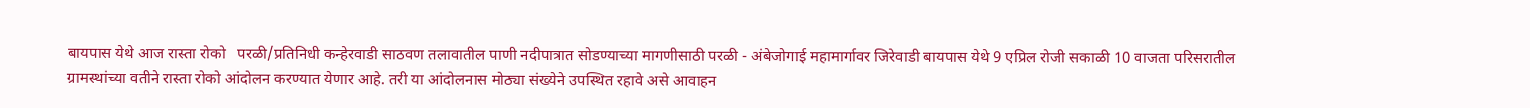बायपास येथे आज रास्ता रोको   परळी/प्रतिनिधी कन्हेरवाडी साठवण तलावातील पाणी नदीपात्रात सोडण्याच्या मागणीसाठी परळी - अंबेजोगाई महामार्गावर जिरेवाडी बायपास येथे 9 एप्रिल रोजी सकाळी 10 वाजता परिसरातील ग्रामस्थांच्या वतीने रास्ता रोको आंदोलन करण्यात येणार आहे. तरी या आंदोलनास मोठ्या संख्येने उपस्थित रहावे असे आवाहन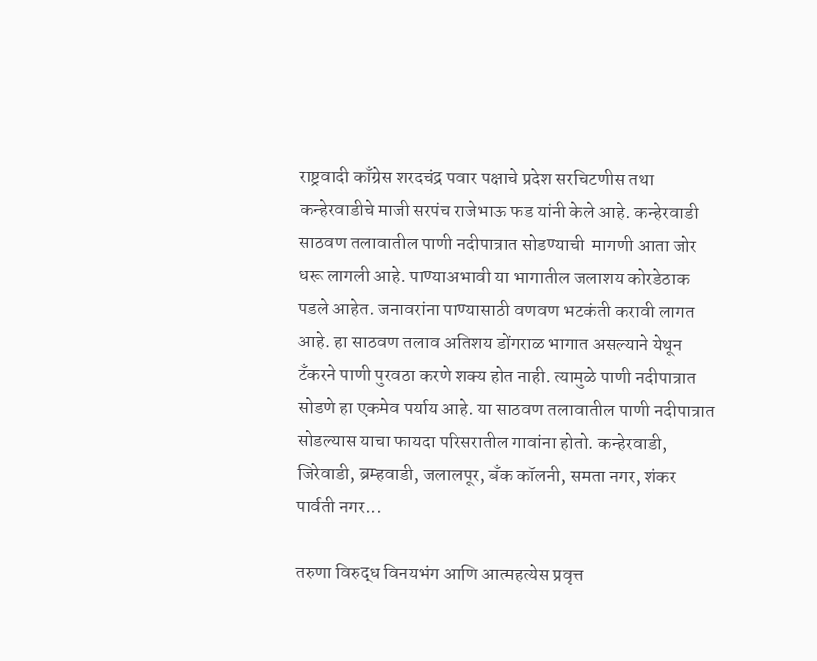राष्ट्रवादी काँग्रेस शरदचंद्र पवार पक्षाचे प्रदेश सरचिटणीस तथा कन्हेरवाडीचे माजी सरपंच राजेभाऊ फड यांनी केले आहे. कन्हेरवाडी साठवण तलावातील पाणी नदीपात्रात सोडण्याची  मागणी आता जोर धरू लागली आहे. पाण्याअभावी या भागातील जलाशय कोरडेठाक पडले आहेत. जनावरांना पाण्यासाठी वणवण भटकंती करावी लागत आहे. हा साठवण तलाव अतिशय डोंगराळ भागात असल्याने येथून टँकरने पाणी पुरवठा करणे शक्य होत नाही. त्यामुळे पाणी नदीपात्रात सोडणे हा एकमेव पर्याय आहे. या साठवण तलावातील पाणी नदीपात्रात सोडल्यास याचा फायदा परिसरातील गावांना होतो. कन्हेरवाडी, जिरेवाडी, ब्रम्हवाडी, जलालपूर, बँक कॉलनी, समता नगर, शंकर पार्वती नगर...

तरुणा विरुद्ध विनयभंग आणि आत्महत्येस प्रवृत्त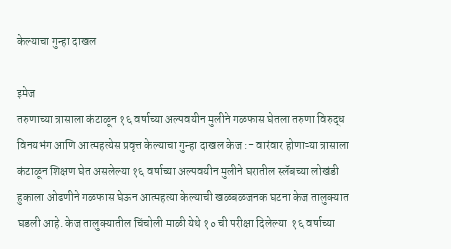केल्याचा गुन्हा दाखल

इमेज
तरुणाच्या त्रासाला कंटाळून १६ वर्षाच्या अल्पवयीन मुलीने गळफास घेतला तरुणा विरुद्ध विनयभंग आणि आत्महत्येस प्रवृत्त केल्याचा गुन्हा दाखल केज :- वारंवार होणाऱ्या त्रासाला कंटाळून शिक्षण घेत असलेल्या १६ वर्षाच्या अल्पवयीन मुलीने घरातील स्लॅबच्या लोखंडी हुकाला ओढणीने गळफास घेऊन आत्महत्या केल्याची खळबळजनक घटना केज तालुक्यात घडली आहे. केज तालुक्यातील चिंचोली माळी येथे १० ची परीक्षा दिलेल्या  १६ वर्षाच्या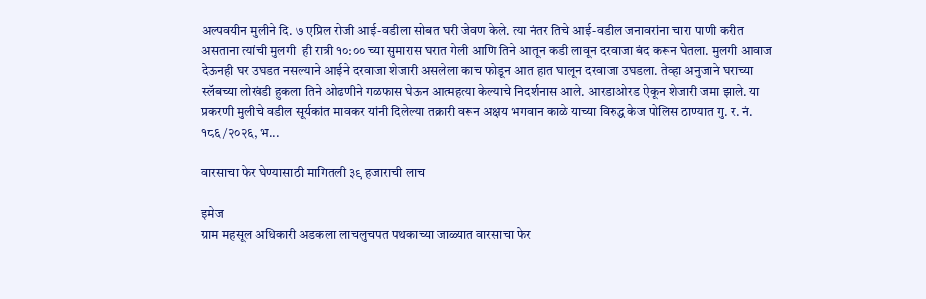अल्पवयीन मुलीने दि. ७ एप्रिल रोजी आई-वडीला सोबत घरी जेवण केले. त्या नंतर तिचे आई-वडील जनावरांना चारा पाणी करीत असताना त्यांची मुलगी  ही रात्री १०:०० च्या सुमारास घरात गेली आणि तिने आतून कडी लावून दरवाजा बंद करून घेतला. मुलगी आवाज देऊनही घर उघडत नसल्याने आईने दरवाजा शेजारी असलेला काच फोडून आत हात घालून दरवाजा उघडला. तेव्हा अनुजाने घराच्या स्लॅबच्या लोखंडी हुकला तिने ओढणीने गळफास घेऊन आत्महत्या केल्याचे निदर्शनास आले. आरडाओरड ऐकून शेजारी जमा झाले. या प्रकरणी मुलीचे वडील सूर्यकांत मावकर यांनी दिलेल्या तक्रारी वरून अक्षय भगवान काळे याच्या विरुद्ध केज पोलिस ठाण्यात गु. र. नं. १८६/२०२६, भ...

वारसाचा फेर घेण्यासाठी मागितली ३९ हजाराची लाच

इमेज
ग्राम महसूल अधिकारी अडकला लाचलुचपत पथकाच्या जाळ्यात वारसाचा फेर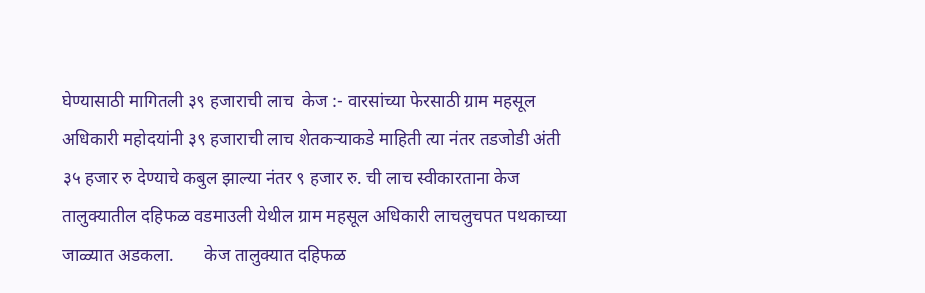घेण्यासाठी मागितली ३९ हजाराची लाच  केज :- वारसांच्या फेरसाठी ग्राम महसूल अधिकारी महोदयांनी ३९ हजाराची लाच शेतकऱ्याकडे माहिती त्या नंतर तडजोडी अंती ३५ हजार रु देण्याचे कबुल झाल्या नंतर ९ हजार रु. ची लाच स्वीकारताना केज तालुक्यातील दहिफळ वडमाउली येथील ग्राम महसूल अधिकारी लाचलुचपत पथकाच्या जाळ्यात अडकला.       केज तालुक्यात दहिफळ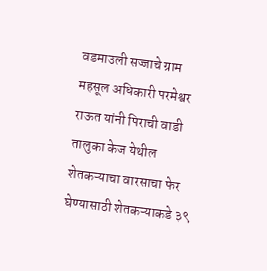वडमाउली सज्जाचे ग्राम महसूल अधिकारी परमेश्वर राऊत यांनी पिराची वाडी तालुका केज येथील शेतकऱ्याचा वारसाचा फेर घेण्यासाठी शेतकऱ्याकडे ३९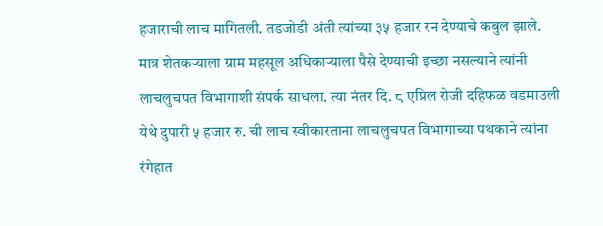हजाराची लाच मागितली. तडजोडी अंती त्यांच्या ३५ हजार रन देण्याचे कबुल झाले. मात्र शेतकऱ्याला ग्राम महसूल अधिकाऱ्याला पैसे देण्याची इच्छा नसल्याने त्यांनी लाचलुचपत विभागाशी संपर्क साधला. त्या नंतर दि. ८ एप्रिल रोजी दहिफळ वडमाउली येथे दुपारी ५ हजार रु. ची लाच स्वीकारताना लाचलुचपत विभागाच्या पथकाने त्यांना रंगेहात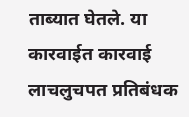ताब्यात घेतले. या कारवाईत कारवाई लाचलुचपत प्रतिबंधक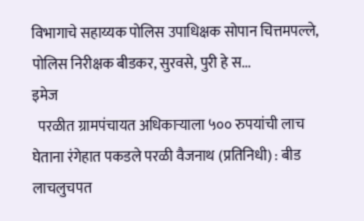विभागाचे सहाय्यक पोलिस उपाधिक्षक सोपान चित्तमपल्ले, पोलिस निरीक्षक बीडकर, सुरवसे, पुरी हे स...
इमेज
  परळीत ग्रामपंचायत अधिकाऱ्याला ५०० रुपयांची लाच घेताना रंगेहात पकडले परळी वैजनाथ (प्रतिनिधी) : बीड लाचलुचपत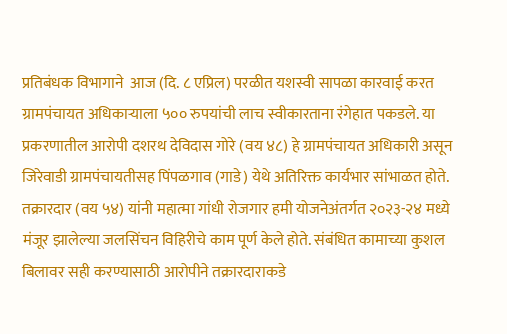प्रतिबंधक विभागाने  आज (दि. ८ एप्रिल) परळीत यशस्वी सापळा कारवाई करत ग्रामपंचायत अधिकाऱ्याला ५०० रुपयांची लाच स्वीकारताना रंगेहात पकडले. या प्रकरणातील आरोपी दशरथ देविदास गोरे (वय ४८) हे ग्रामपंचायत अधिकारी असून जिरेवाडी ग्रामपंचायतीसह पिंपळगाव (गाडे) येथे अतिरिक्त कार्यभार सांभाळत होते.      तक्रारदार (वय ५४) यांनी महात्मा गांधी रोजगार हमी योजनेअंतर्गत २०२३-२४ मध्ये मंजूर झालेल्या जलसिंचन विहिरीचे काम पूर्ण केले होते. संबंधित कामाच्या कुशल बिलावर सही करण्यासाठी आरोपीने तक्रारदाराकडे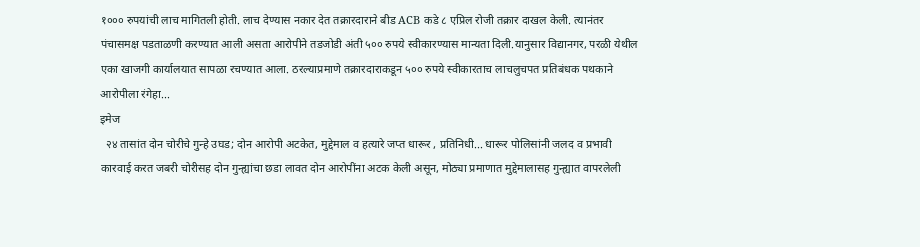१००० रुपयांची लाच मागितली होती. लाच देण्यास नकार देत तक्रारदाराने बीड ACB कडे ८ एप्रिल रोजी तक्रार दाखल केली. त्यानंतर पंचासमक्ष पडताळणी करण्यात आली असता आरोपीने तडजोडी अंती ५०० रुपये स्वीकारण्यास मान्यता दिली.यानुसार विद्यानगर, परळी येथील एका खाजगी कार्यालयात सापळा रचण्यात आला. ठरल्याप्रमाणे तक्रारदाराकडून ५०० रुपये स्वीकारताच लाचलुचपत प्रतिबंधक पथकाने आरोपीला रंगेहा...
इमेज
  २४ तासांत दोन चोरीचे गुन्हे उघड; दोन आरोपी अटकेत, मुद्देमाल व हत्यारे जप्त धारूर , प्रतिनिधी... धारूर पोलिसांनी जलद व प्रभावी कारवाई करत जबरी चोरीसह दोन गुन्ह्यांचा छडा लावत दोन आरोपींना अटक केली असून, मोठ्या प्रमाणात मुद्देमालासह गुन्ह्यात वापरलेली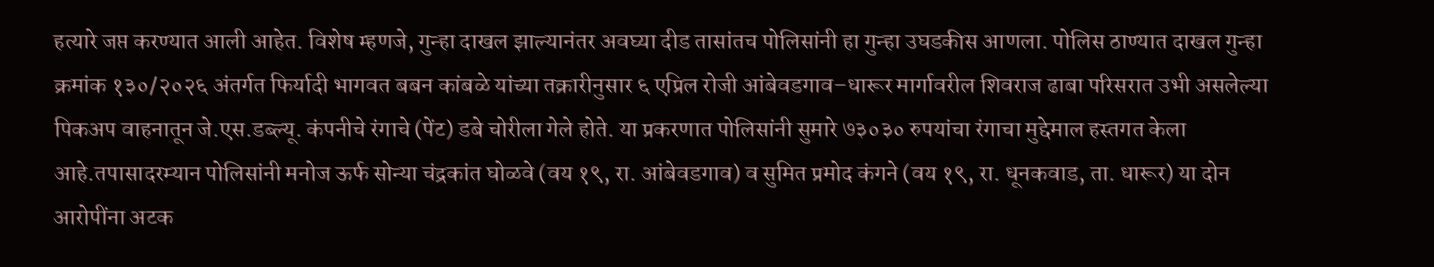हत्यारे जप्त करण्यात आली आहेत. विशेष म्हणजे, गुन्हा दाखल झाल्यानंतर अवघ्या दीड तासांतच पोलिसांनी हा गुन्हा उघडकीस आणला. पोलिस ठाण्यात दाखल गुन्हा क्रमांक १३०/२०२६ अंतर्गत फिर्यादी भागवत बबन कांबळे यांच्या तक्रारीनुसार ६ एप्रिल रोजी आंबेवडगाव–धारूर मार्गावरील शिवराज ढाबा परिसरात उभी असलेल्या पिकअप वाहनातून जे.एस.डब्ल्यू. कंपनीचे रंगाचे (पेंट) डबे चोरीला गेले होते. या प्रकरणात पोलिसांनी सुमारे ७३०३० रुपयांचा रंगाचा मुद्देमाल हस्तगत केला आहे.तपासादरम्यान पोलिसांनी मनोज ऊर्फ सोन्या चंद्रकांत घोळवे (वय १९, रा. आंबेवडगाव) व सुमित प्रमोद कंगने (वय १९, रा. धूनकवाड, ता. धारूर) या दोन आरोपींना अटक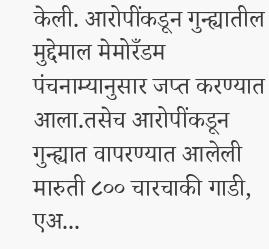केली. आरोपींकडून गुन्ह्यातील मुद्देमाल मेमोरँडम पंचनाम्यानुसार जप्त करण्यात आला.तसेच आरोपींकडून गुन्ह्यात वापरण्यात आलेली मारुती ८०० चारचाकी गाडी, एअ...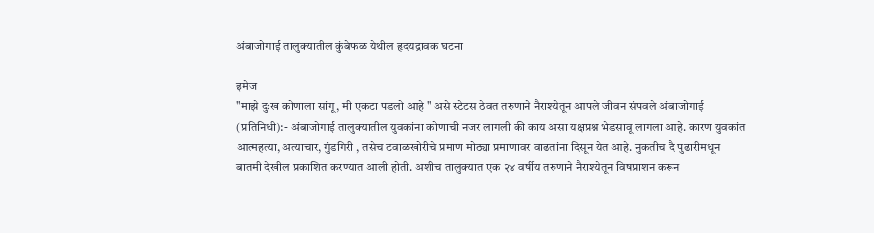अंबाजोगाई तालुक्यातील कुंबेफळ येथील हृदयद्रावक घटना

इमेज
"माझे दुःख कोणाला सांगू, मी एकटा पडलो आहे " असे स्टेटस ठेवत तरुणाने नैराश्येतून आपले जीवन संपवले अंबाजोगाई (प्रतिनिधी):- अंबाजोगाई तालुक्यातील युवकांना कोणाची नजर लागली की काय असा यक्षप्रश्न भेडसावू लागला आहे. कारण युवकांत आत्महत्या, अत्याचार, गुंडगिरी , तसेच टवाळखोरीचे प्रमाण मोठ्या प्रमाणावर वाढतांना दिसून येत आहे. नुकतीच दै पुढारीमधून  बातमी देखील प्रकाशित करण्यात आली होती. अशीच तालुक्यात एक २४ वर्षीय तरुणाने नैराश्येतून विषप्राशन करून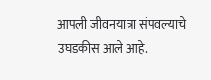आपली जीवनयात्रा संपवल्याचे उघडकीस आले आहे.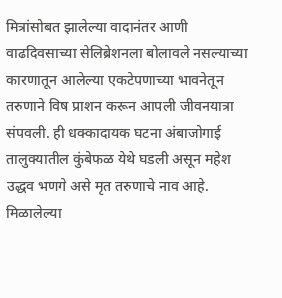मित्रांसोबत झालेल्या वादानंतर आणी वाढदिवसाच्या सेलिब्रेशनला बोलावले नसल्याच्या कारणातून आलेल्या एकटेपणाच्या भावनेतून तरुणाने विष प्राशन करून आपली जीवनयात्रा संपवली. ही धक्कादायक घटना अंबाजोगाई तालुक्यातील कुंबेफळ येथे घडली असून महेश उद्धव भणगे असे मृत तरुणाचे नाव आहे.  मिळालेल्या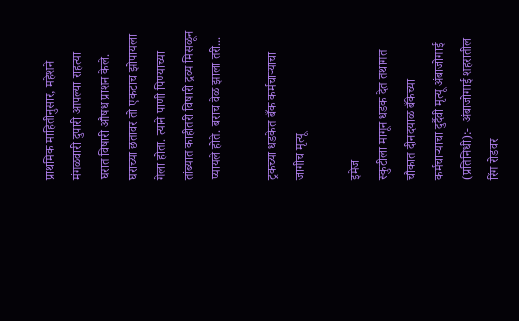प्राथमिक माहितीनुसार, महेशने मंगळवारी दुपारी आपल्या राहत्या घरात विषारी औषध प्राशन केले. घराच्या छतावर तो एकटाच झोपायला गेला होता. त्याने पाणी पिण्याच्या तांब्यात काहीतरी विषारी द्रव्य मिसळून प्यायले होते. बराच वेळ झाला तरी...

ट्रकच्या धडकेत बँक कर्मचाऱ्याचा जागीच मृत्यू

इमेज
स्कुटीला मागून धडक देत तथागत चौकात दीनदयाळ बँकेच्या कर्मचाऱ्याचा दुर्दैवी मृत्यू अंबाजोगाई (प्रतिनिधी):-  अंबाजोगाई शहरातील रिंग रोडवर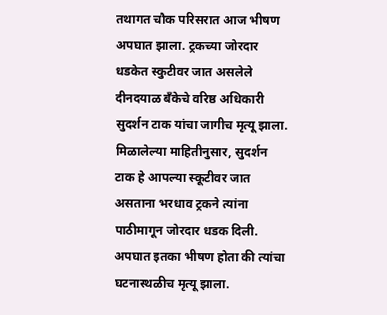तथागत चौक परिसरात आज भीषण अपघात झाला. ट्रकच्या जोरदार धडकेत स्कुटीवर जात असलेले दीनदयाळ बँकेचे वरिष्ठ अधिकारी सुदर्शन टाक यांचा जागीच मृत्यू झाला. मिळालेल्या माहितीनुसार, सुदर्शन टाक हे आपल्या स्कूटीवर जात असताना भरधाव ट्रकने त्यांना पाठीमागून जोरदार धडक दिली. अपघात इतका भीषण होता की त्यांचा घटनास्थळीच मृत्यू झाला.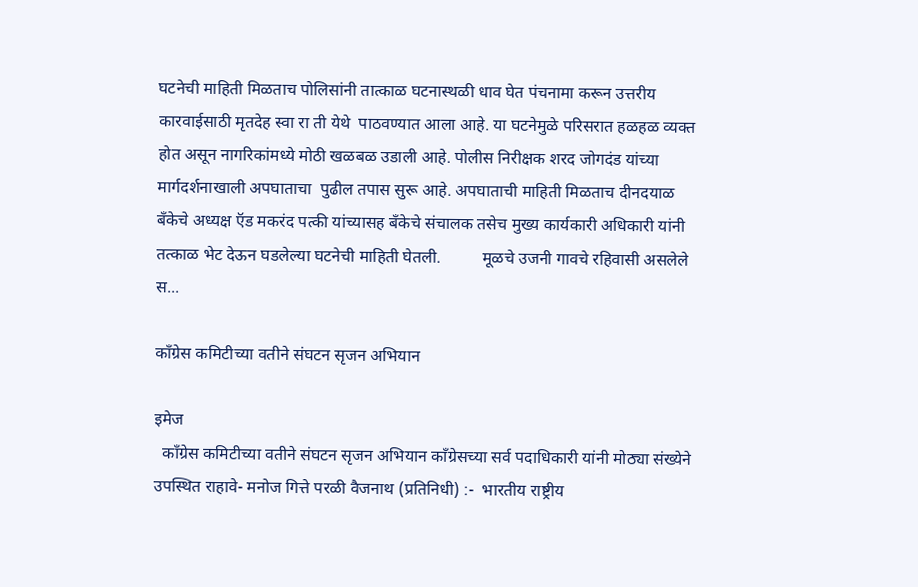घटनेची माहिती मिळताच पोलिसांनी तात्काळ घटनास्थळी धाव घेत पंचनामा करून उत्तरीय  कारवाईसाठी मृतदेह स्वा रा ती येथे  पाठवण्यात आला आहे. या घटनेमुळे परिसरात हळहळ व्यक्त होत असून नागरिकांमध्ये मोठी खळबळ उडाली आहे. पोलीस निरीक्षक शरद जोगदंड यांच्या मार्गदर्शनाखाली अपघाताचा  पुढील तपास सुरू आहे. अपघाताची माहिती मिळताच दीनदयाळ बँकेचे अध्यक्ष ऍड मकरंद पत्की यांच्यासह बँकेचे संचालक तसेच मुख्य कार्यकारी अधिकारी यांनी तत्काळ भेट देऊन घडलेल्या घटनेची माहिती घेतली.          मूळचे उजनी गावचे रहिवासी असलेले  स...

काँग्रेस कमिटीच्या वतीने संघटन सृजन अभियान

इमेज
  काँग्रेस कमिटीच्या वतीने संघटन सृजन अभियान काँग्रेसच्या सर्व पदाधिकारी यांनी मोठ्या संख्येने उपस्थित राहावे- मनोज गित्ते परळी वैजनाथ (प्रतिनिधी) :-  भारतीय राष्ट्रीय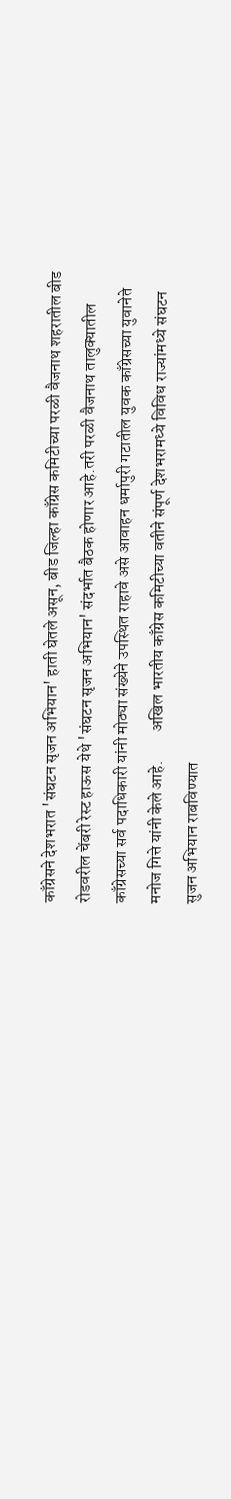काँग्रेसने देशभरात 'संघटन सृजन अभियान' हाती घेतले असून, बीड जिल्हा काँग्रेस कमिटीच्या परळी वैजनाथ शहरातील बीड रोडवरील चेंबरी रेस्ट हाऊस येथे 'संघटन सृजन अभियान' संदर्भात बैठक होणार आहे.तरी परळी वैजनाथ तालुक्यातील काँग्रेसच्या सर्व पदाधिकारी यांनी मोठ्या संख्येने उपस्थित राहावे असे आवाहन धर्मापुरी गटातील युवक काँग्रेसच्या युवानेते मनोज गित्ते यांनी केले आहे.         अखिल भारतीय काँग्रेस कमिटीच्या वतीने संपूर्ण देशभरामध्ये विविध राज्यांमध्ये संघटन सुजन अभियान राबविण्यात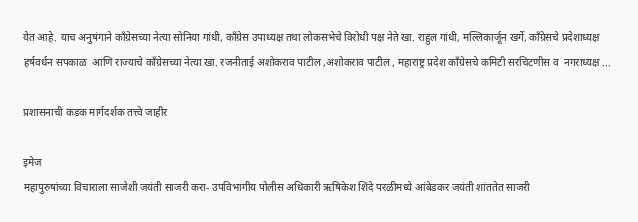येत आहे. याच अनुषंगाने काँग्रेसच्या नेत्या सोनिया गांधी, काँग्रेस उपाध्यक्ष तथा लोकसभेचे विरोधी पक्ष नेते खा. राहुल गांधी, मल्लिकार्जून खर्गे, काँग्रेसचे प्रदेशाध्यक्ष हर्षवर्धन सपकाळ  आणि राज्याचे काँग्रेसच्या नेत्या खा. रजनीताई अशोकराव पाटील ,अशोकराव पाटील , महाराष्ट्र प्रदेश काँग्रेसचे कमिटी सरचिटणीस व  नगराध्यक्ष ...

प्रशासनाची कडक मार्गदर्शक तत्त्वे जाहीर

इमेज
महापुरुषांच्या विचाराला साजेशी जयंती साजरी करा- उपविभागीय पोलीस अधिकारी ऋषिकेश शिंदे परळीमध्ये आंबेडकर जयंती शांततेत साजरी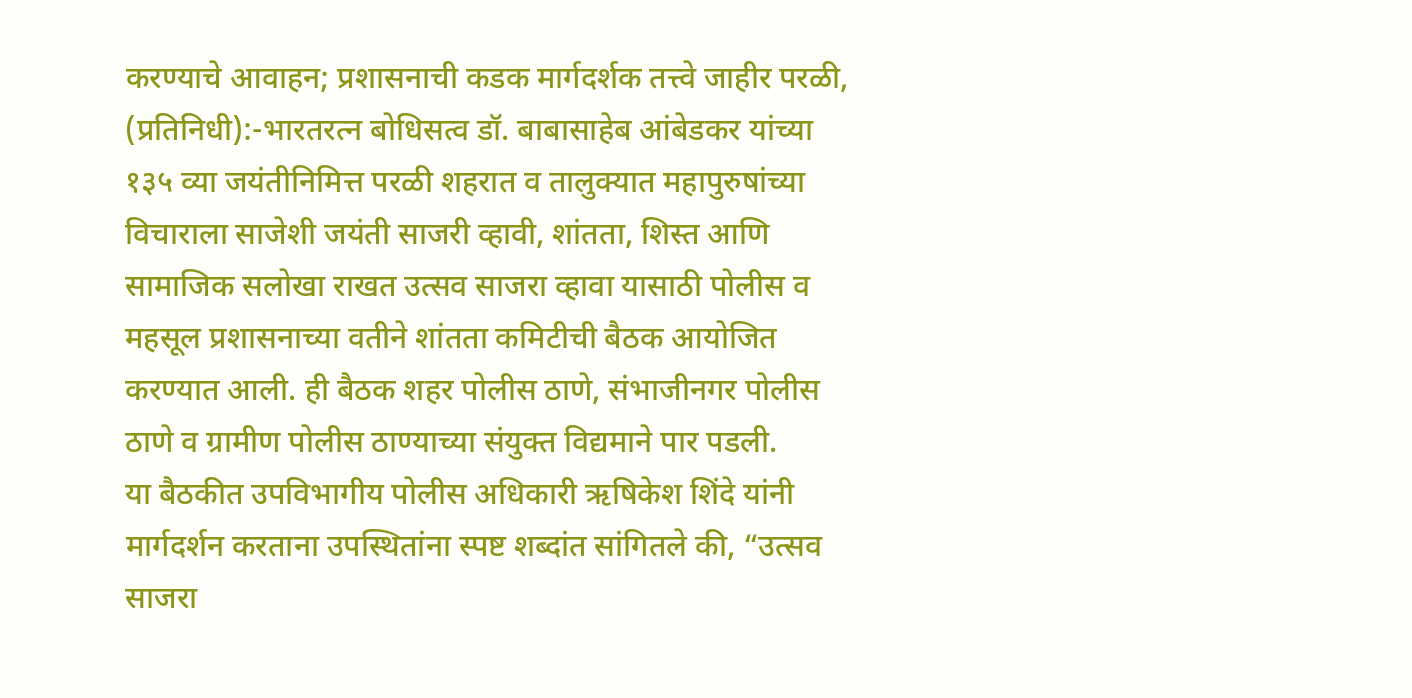करण्याचे आवाहन; प्रशासनाची कडक मार्गदर्शक तत्त्वे जाहीर परळी, (प्रतिनिधी):-भारतरत्न बोधिसत्व डॉ. बाबासाहेब आंबेडकर यांच्या १३५ व्या जयंतीनिमित्त परळी शहरात व तालुक्यात महापुरुषांच्या विचाराला साजेशी जयंती साजरी व्हावी, शांतता, शिस्त आणि सामाजिक सलोखा राखत उत्सव साजरा व्हावा यासाठी पोलीस व महसूल प्रशासनाच्या वतीने शांतता कमिटीची बैठक आयोजित करण्यात आली. ही बैठक शहर पोलीस ठाणे, संभाजीनगर पोलीस ठाणे व ग्रामीण पोलीस ठाण्याच्या संयुक्त विद्यमाने पार पडली.       या बैठकीत उपविभागीय पोलीस अधिकारी ऋषिकेश शिंदे यांनी मार्गदर्शन करताना उपस्थितांना स्पष्ट शब्दांत सांगितले की, “उत्सव साजरा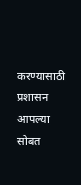करण्यासाठी प्रशासन आपल्या सोबत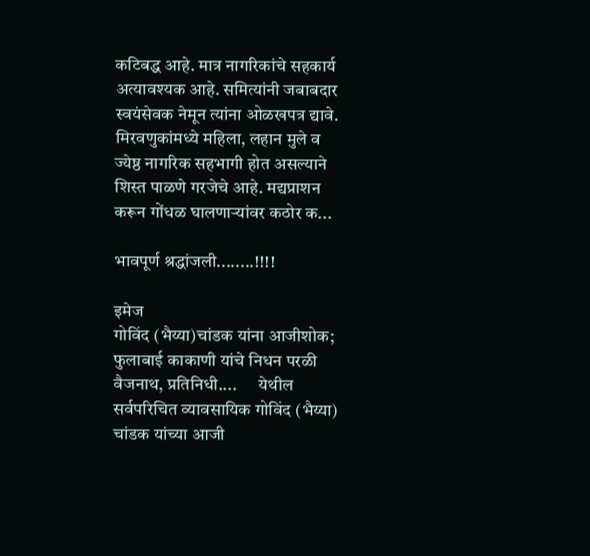कटिबद्ध आहे. मात्र नागरिकांचे सहकार्य अत्यावश्यक आहे. समित्यांनी जबाबदार स्वयंसेवक नेमून त्यांना ओळखपत्र द्यावे. मिरवणुकांमध्ये महिला, लहान मुले व ज्येष्ठ नागरिक सहभागी होत असल्याने शिस्त पाळणे गरजेचे आहे. मद्यप्राशन करून गोंधळ घालणाऱ्यांवर कठोर क...

भावपूर्ण श्रद्धांजली........!!!!

इमेज
गोविंद (भैय्या)चांडक यांना आजीशोक; फुलाबाई काकाणी यांचे निधन परळी वैजनाथ, प्रतिनिधी....      येथील सर्वपरिचित व्यावसायिक गोविंद (भैय्या) चांडक यांच्या आजी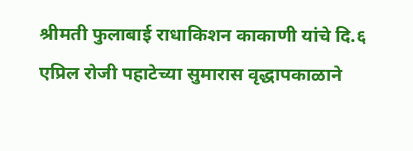श्रीमती फुलाबाई राधाकिशन काकाणी यांचे दि.६ एप्रिल रोजी पहाटेच्या सुमारास वृद्धापकाळाने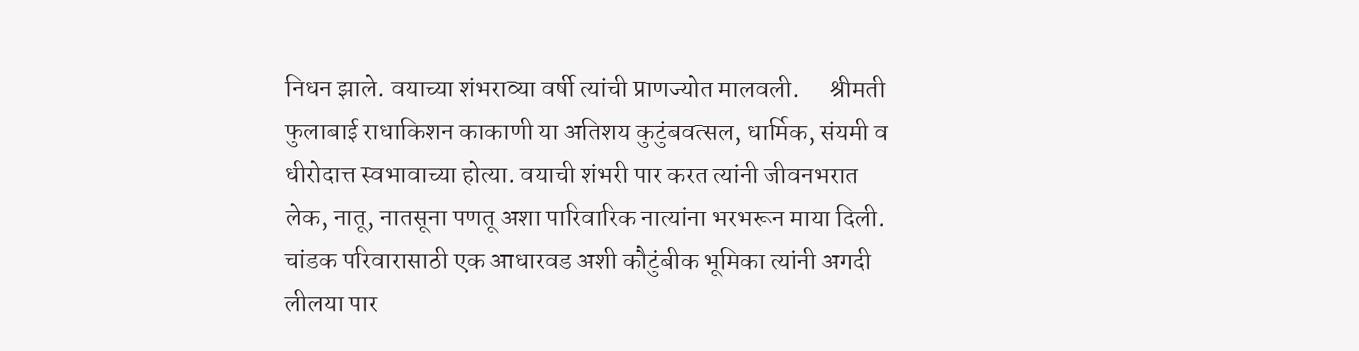निधन झाले. वयाच्या शंभराव्या वर्षी त्यांची प्राणज्योत मालवली.      श्रीमती फुलाबाई राधाकिशन काकाणी या अतिशय कुटुंबवत्सल, धार्मिक, संयमी व धीरोदात्त स्वभावाच्या होत्या. वयाची शंभरी पार करत त्यांनी जीवनभरात लेक, नातू, नातसूना पणतू अशा पारिवारिक नात्यांना भरभरून माया दिली. चांडक परिवारासाठी एक आधारवड अशी कौटुंबीक भूमिका त्यांनी अगदी लीलया पार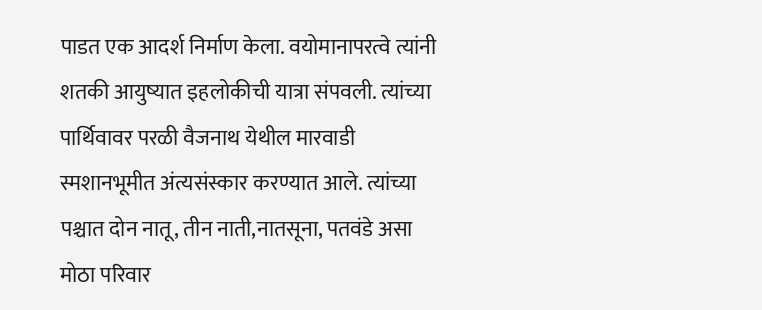पाडत एक आदर्श निर्माण केला. वयोमानापरत्वे त्यांनी शतकी आयुष्यात इहलोकीची यात्रा संपवली. त्यांच्या पार्थिवावर परळी वैजनाथ येथील मारवाडी स्मशानभूमीत अंत्यसंस्कार करण्यात आले. त्यांच्या पश्चात दोन नातू, तीन नाती,नातसूना, पतवंडे असा मोठा परिवार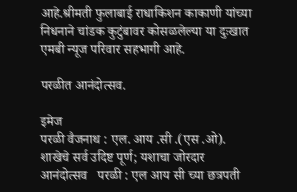आहे.श्रीमती फुलाबाई राधाकिशन काकाणी यांच्या निधनाने चांडक कुटुंबावर कोसळलेल्या या दुःखात एमबी न्यूज परिवार सहभागी आहे.

परळीत आनंदोत्सव.

इमेज
परळी वैजनाथ : एल. आय .सी .(एस .ओ). शाखेचे सर्व उदिष्ट पूर्ण; यशाचा जोरदार आनंदोत्सव   परळी : एल आय सी च्या छत्रपती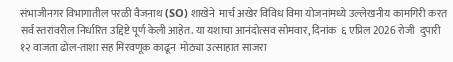संभाजीनगर विभागातील परळी वैजनाथ (SO) शाखेने  मार्च अखेर विविध विमा योजनांमध्ये उल्लेखनीय कामगिरी करत सर्व स्तरांवरील निर्धारित उद्दिष्टे पूर्ण केली आहेत. या यशाचा आनंदोत्सव सोमवार, दिनांक  ६ एप्रिल 2026 रोजी  दुपारी १२ वाजता ढोल-ताशा सह मिरवणूक काढून  मोठ्या उत्साहात साजरा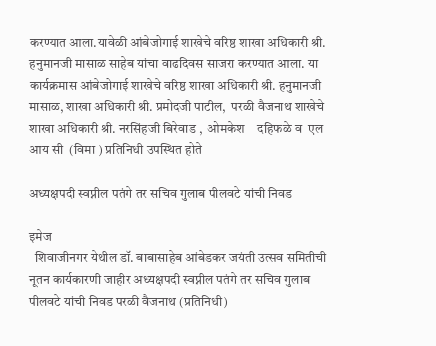करण्यात आला.यावेळी आंबेजोगाई शाखेचे वरिष्ठ शाखा अधिकारी श्री. हनुमानजी मासाळ साहेब यांचा वाढदिवस साजरा करण्यात आला. या कार्यक्रमास आंबेजोगाई शाखेचे वरिष्ठ शाखा अधिकारी श्री. हनुमानजी मासाळ, शाखा अधिकारी श्री. प्रमोदजी पाटील,  परळी वैजनाथ शाखेचे शाखा अधिकारी श्री. नरसिंहजी बिरेवाड ,  ओमकेश    दहिफळे व  एल आय सी  (विमा ) प्रतिनिधी उपस्थित होते

अध्यक्षपदी स्वप्नील पतंगे तर सचिव गुलाब पीलवटे यांची निवड

इमेज
  शिवाजीनगर येथील डॉ. बाबासाहेब आंबेडकर जयंती उत्सव समितीची नूतन कार्यकारणी जाहीर अध्यक्षपदी स्वप्नील पतंगे तर सचिव गुलाब पीलवटे यांची निवड परळी वैजनाथ (प्रतिनिधी)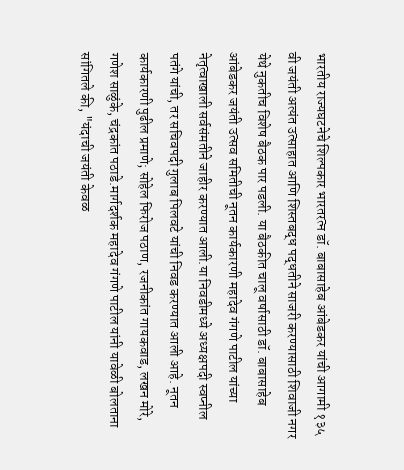भारतीय राज्यघटनेचे शिल्पकार भारतरत्न डॉ. बाबासाहेब आंबेडकर यांची आगामी १३५ वी जयंती अत्यंत उत्साहात आणि शिस्तबद्ध पद्धतीने साजरी करण्यासाठी शिवाजी नगर येथे नुकतीच विशेष बैठक पार पडली. या बैठकीत चालू वर्षासाठी डॉ. बाबासाहेब आंबेडकर जयंती उत्सव समितीची नूतन कार्यकारणी महादेव गंगणे पाटील यांच्या नेतृत्वाखाली सर्वसंमतीने जाहीर करण्यात आली.या निवडीमध्ये अध्यक्षपदी स्वप्नील पतंगे यांची, तर सचिवपदी गुलाब पिलवटे यांची निवड करण्यात आली आहे. नूतन कार्यकारणी पुढील प्रमाणे; सोहेल फिरोज पठाण, रजनीकांत गायकवाड, लखन मोरे, गणेश साळुंके, चंद्रकांत पठाडे.मार्गदर्शक महादेव गंगणे पाटील यांनी यावेळी बोलताना सांगितले की, "यंदाची जयंती केवळ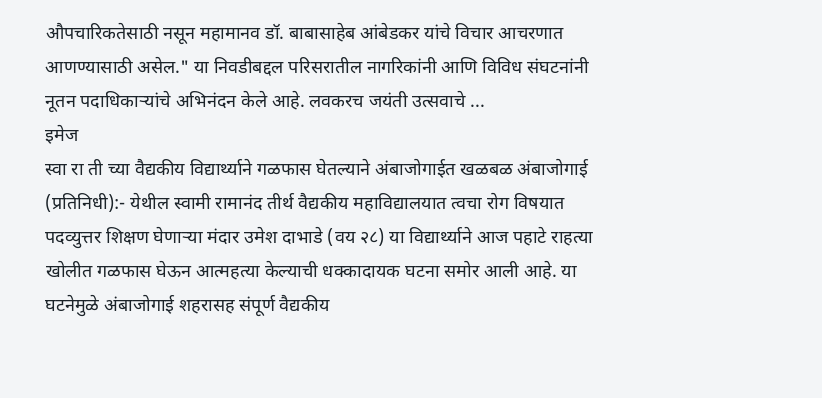औपचारिकतेसाठी नसून महामानव डॉ. बाबासाहेब आंबेडकर यांचे विचार आचरणात आणण्यासाठी असेल." या निवडीबद्दल परिसरातील नागरिकांनी आणि विविध संघटनांनी नूतन पदाधिकाऱ्यांचे अभिनंदन केले आहे. लवकरच जयंती उत्सवाचे ...
इमेज
स्वा रा ती च्या वैद्यकीय विद्यार्थ्याने गळफास घेतल्याने अंबाजोगाईत खळबळ अंबाजोगाई (प्रतिनिधी):- येथील स्वामी रामानंद तीर्थ वैद्यकीय महाविद्यालयात त्वचा रोग विषयात पदव्युत्तर शिक्षण घेणाऱ्या मंदार उमेश दाभाडे (वय २८) या विद्यार्थ्याने आज पहाटे राहत्या खोलीत गळफास घेऊन आत्महत्या केल्याची धक्कादायक घटना समोर आली आहे. या घटनेमुळे अंबाजोगाई शहरासह संपूर्ण वैद्यकीय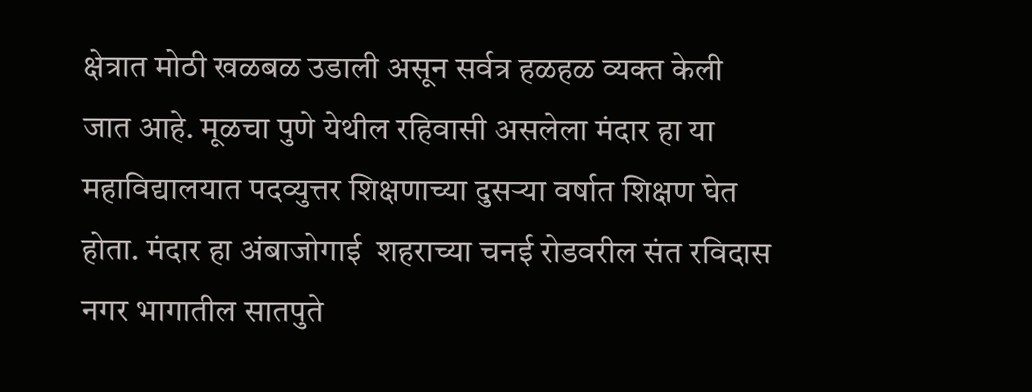क्षेत्रात मोठी खळबळ उडाली असून सर्वत्र हळहळ व्यक्त केली जात आहे. मूळचा पुणे येथील रहिवासी असलेला मंदार हा या महाविद्यालयात पदव्युत्तर शिक्षणाच्या दुसऱ्या वर्षात शिक्षण घेत होता. मंदार हा अंबाजोगाई  शहराच्या चनई रोडवरील संत रविदास नगर भागातील सातपुते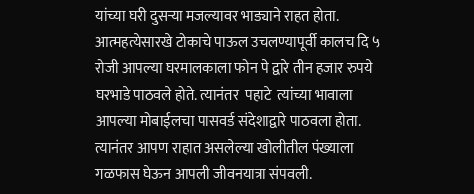यांच्या घरी दुसऱ्या मजल्यावर भाड्याने राहत होता. आत्महत्येसारखे टोकाचे पाऊल उचलण्यापूर्वी कालच दि ५ रोजी आपल्या घरमालकाला फोन पे द्वारे तीन हजार रुपये घरभाडे पाठवले होते. त्यानंतर  पहाटे  त्यांच्या भावाला आपल्या मोबाईलचा पासवर्ड संदेशाद्वारे पाठवला होता.  त्यानंतर आपण राहात असलेल्या खोलीतील पंख्याला गळफास घेऊन आपली जीवनयात्रा संपवली.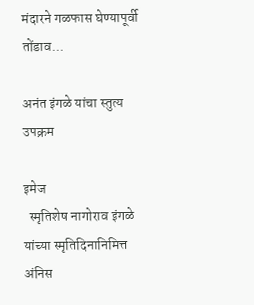मंदारने गळफास घेण्यापूर्वी तोंडाव...

अनंत इंगळे यांचा स्तुत्य उपक्रम

इमेज
  स्मृतिशेष नागोराव इंगळे यांच्या स्मृतिदिनानिमित्त अंनिस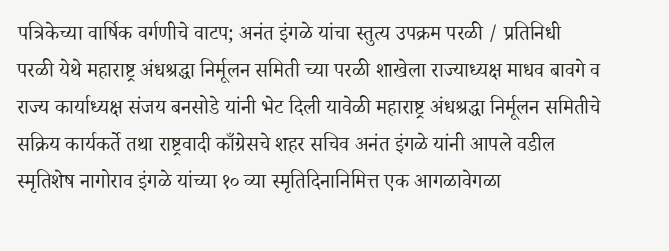पत्रिकेच्या वार्षिक वर्गणीचे वाटप; अनंत इंगळे यांचा स्तुत्य उपक्रम परळी / प्रतिनिधी  परळी येथे महाराष्ट्र अंधश्रद्धा निर्मूलन समिती च्या परळी शाखेला राज्याध्यक्ष माधव बावगे व राज्य कार्याध्यक्ष संजय बनसोडे यांनी भेट दिली यावेळी महाराष्ट्र अंधश्रद्धा निर्मूलन समितीचे सक्रिय कार्यकर्ते तथा राष्ट्रवादी काँग्रेसचे शहर सचिव अनंत इंगळे यांनी आपले वडील स्मृतिशेष नागोराव इंगळे यांच्या १० व्या स्मृतिदिनानिमित्त एक आगळावेगळा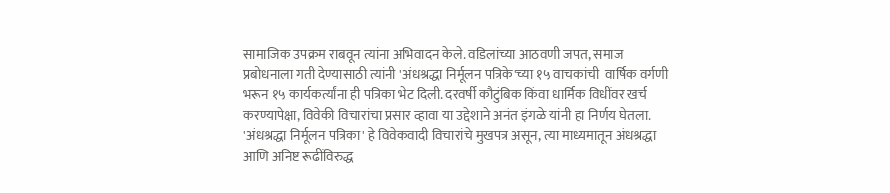सामाजिक उपक्रम राबवून त्यांना अभिवादन केले. वडिलांच्या आठवणी जपत, समाज प्रबोधनाला गती देण्यासाठी त्यांनी 'अंधश्रद्धा निर्मूलन पत्रिके'च्या १५ वाचकांची  वार्षिक वर्गणी भरून १५ कार्यकर्त्यांना ही पत्रिका भेट दिली. दरवर्षी कौटुंबिक किंवा धार्मिक विधींवर खर्च करण्यापेक्षा, विवेकी विचारांचा प्रसार व्हावा या उद्देशाने अनंत इंगळे यांनी हा निर्णय घेतला. 'अंधश्रद्धा निर्मूलन पत्रिका' हे विवेकवादी विचारांचे मुखपत्र असून, त्या माध्यमातून अंधश्रद्धा आणि अनिष्ट रूढींविरुद्ध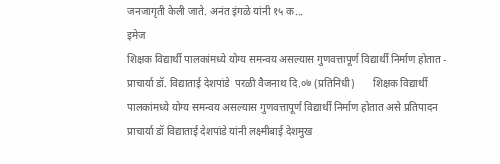जनजागृती केली जाते. अनंत इंगळे यांनी १५ क...
इमेज
शिक्षक विद्यार्थी पालकांमध्ये योग्य समन्वय असल्यास गुणवत्तापूर्ण विद्यार्थी निर्माण होतात - प्राचार्या डॉ. विद्याताई देशपांडे  परळी वैजनाथ दि.०७ (प्रतिनिधी)       शिक्षक विद्यार्थी पालकांमध्ये योग्य समन्वय असल्यास गुणवत्तापूर्ण विद्यार्थी निर्माण होतात असे प्रतिपादन प्राचार्या डॉ विद्याताई देशपांडे यांनी लक्ष्मीबाई देशमुख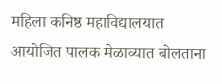महिला कनिष्ठ महाविद्यालयात आयोजित पालक मेळाव्यात बोलताना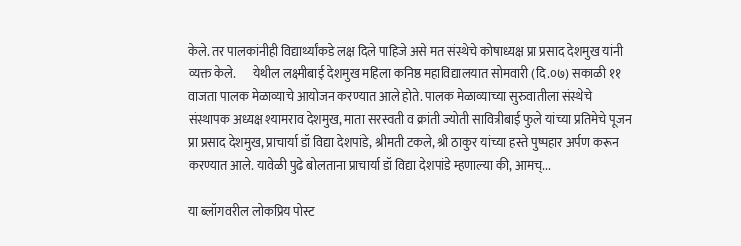केले. तर पालकांनीही विद्यार्थ्यांकडे लक्ष दिले पाहिजे असे मत संस्थेचे कोषाध्यक्ष प्रा प्रसाद देशमुख यांनी व्यक्त केले.       येथील लक्ष्मीबाई देशमुख महिला कनिष्ठ महाविद्यालयात सोमवारी (दि.०७) सकाळी ११ वाजता पालक मेळाव्याचे आयोजन करण्यात आले होते. पालक मेळाव्याच्या सुरुवातीला संस्थेचे संस्थापक अध्यक्ष श्यामराव देशमुख, माता सरस्वती व क्रांती ज्योती सावित्रीबाई फुले यांच्या प्रतिमेचे पूजन प्रा प्रसाद देशमुख, प्राचार्या डॉ विद्या देशपांडे, श्रीमती टकले, श्री ठाकुर यांच्या हस्ते पुष्पहार अर्पण करून करण्यात आले. यावेळी पुढे बोलताना प्राचार्या डॉ विद्या देशपांडे म्हणाल्या की, आमच्...

या ब्लॉगवरील लोकप्रिय पोस्ट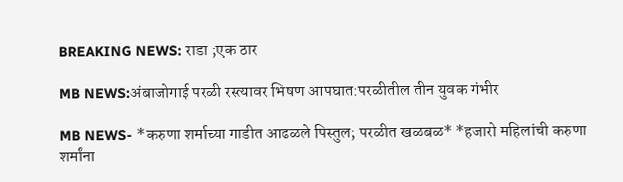BREAKING NEWS: राडा ;एक ठार

MB NEWS:अंबाजोगाई परळी रस्त्यावर भिषण आपघात:परळीतील तीन युवक गंभीर

MB NEWS- *करुणा शर्माच्या गाडीत आढळले पिस्तुल; परळीत खळबळ* *हजारो महिलांची करुणा शर्मांना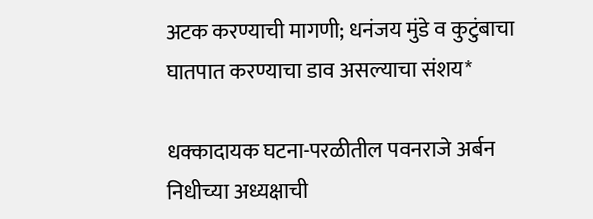अटक करण्याची मागणी; धनंजय मुंडे व कुटुंबाचा घातपात करण्याचा डाव असल्याचा संशय*

धक्कादायक घटना-परळीतील पवनराजे अर्बन निधीच्या अध्यक्षाची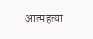आत्महत्या